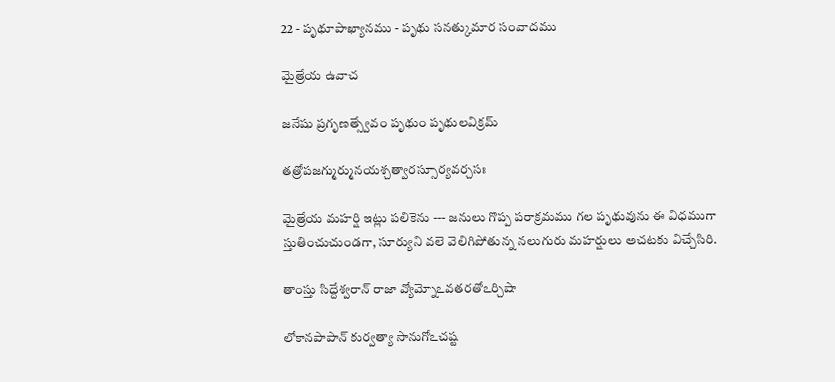22 - పృథూపాఖ్యానము - పృథు సనత్కుమార సంవాదము

మైత్రేయ ఉవాచ

జనేషు ప్రగృణత్స్వేవం పృథుం పృథులవిక్రమ్

తత్రోపజగ్ముర్మునయశ్చత్వారస్సూర్యవర్చసః

మైత్రేయ మహర్షి ఇట్లు పలికెను --- జనులు గొప్ప పరాక్రమము గల పృథువును ఈ విధముగా స్తుతించుచుండగా, సూర్యుని వలె వెలిగిపోతున్న నలుగురు మహర్షులు అచటకు విచ్చేసిరి.

తాంస్తు సిద్దేశ్వరాన్ రాజా వ్యోమ్నోఽవతరతోఽర్చిషా

లోకానపాపాన్ కుర్వత్యా సానుగోఽచష్ట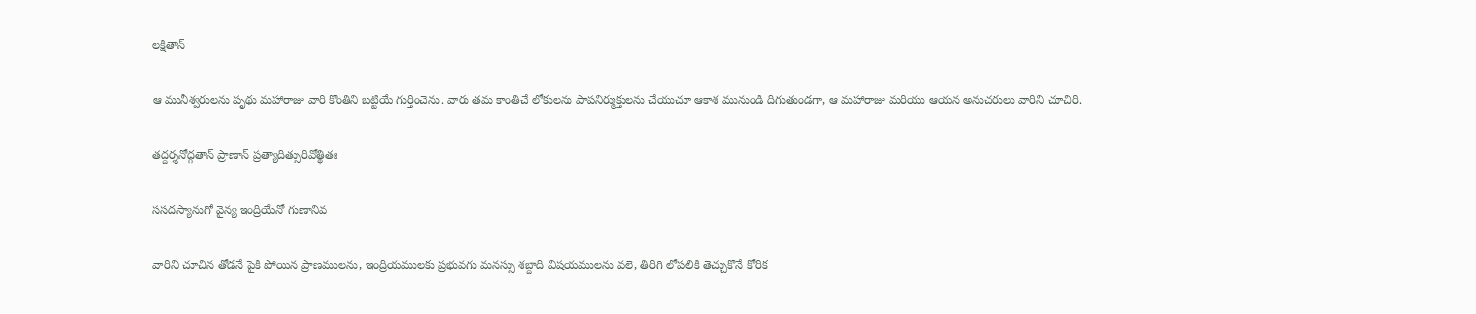లక్షితాన్

ఆ మునీశ్వరులను పృథు మహారాజు వారి కొంతిని బట్టియే గుర్తించెను. వారు తమ కాంతిచే లోకులను పాపనిర్ముక్తులను చేయుచూ ఆకాశ మునుండి దిగుతుండగా, ఆ మహారాజు మరియు ఆయన అనుచరులు వారిని చూచిరి.

తద్దర్శనోద్గతాన్ ప్రాణాన్ ప్రత్యాదిత్సురివోత్థితః

ససదస్యానుగో వైన్య ఇంద్రియేనో గుణానివ

వారిని చూచిన తోడనే పైకి పోయిన ప్రాణములను, ఇంద్రియములకు ప్రభువగు మనస్సు శబ్దాది విషయములను వలె, తిరిగి లోపలికి తెచ్చుకొనే కోరిక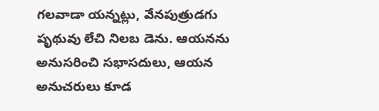గలవాడా యన్నట్లు, వేనపుత్రుడగు పృథువు లేచి నిలబ డెను. ఆయనను అనుసరించి సభాసదులు, ఆయన అనుచరులు కూడ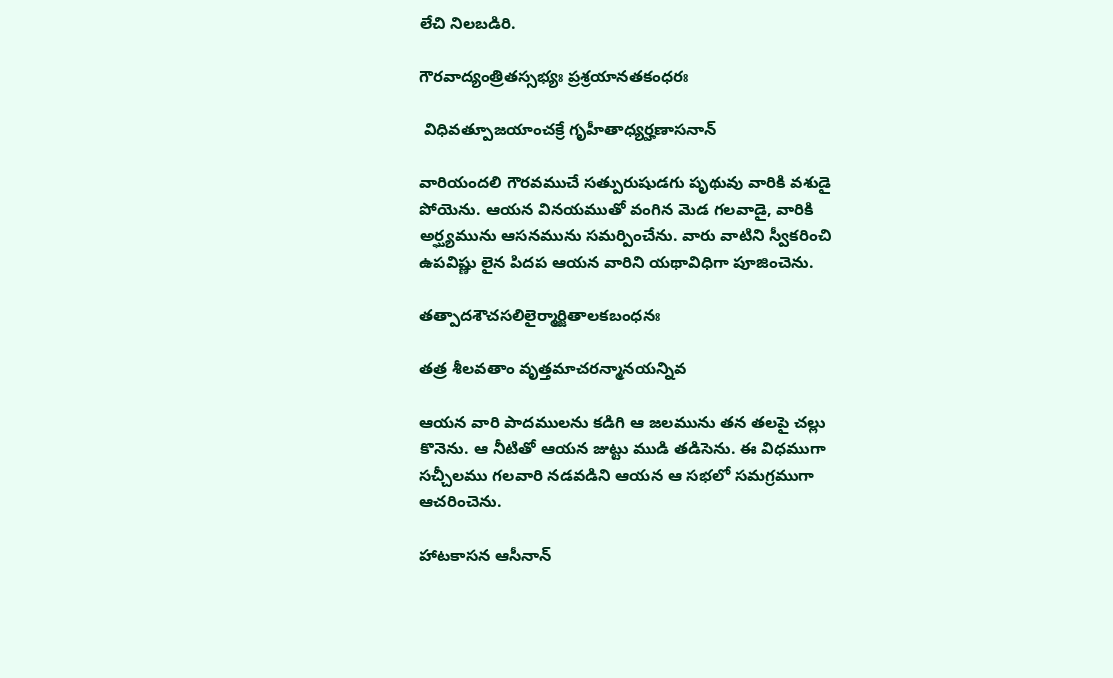లేచి నిలబడిరి.

గౌరవాద్యంత్రితస్సభ్యః ప్రశ్రయానతకంధరః

 విధివత్పూజయాంచక్రే గృహీతాధ్యర్హణాసనాన్

వారియందలి గౌరవముచే సత్పురుషుడగు పృథువు వారికి వశుడై పోయెను. ఆయన వినయముతో వంగిన మెడ గలవాడై, వారికి అర్ఘ్యమును ఆసనమును సమర్పించేను. వారు వాటిని స్వీకరించి ఉపవిష్ణు లైన పిదప ఆయన వారిని యథావిధిగా పూజించెను.

తత్పాదశౌచసలిలైర్మార్జితాలకబంధనః

తత్ర శీలవతాం వృత్తమాచరన్మానయన్నివ

ఆయన వారి పాదములను కడిగి ఆ జలమును తన తలపై చల్లు కొనెను. ఆ నీటితో ఆయన జుట్టు ముడి తడిసెను. ఈ విధముగా సచ్చీలము గలవారి నడవడిని ఆయన ఆ సభలో సమగ్రముగా ఆచరించెను.

హాటకాసన ఆసీనాన్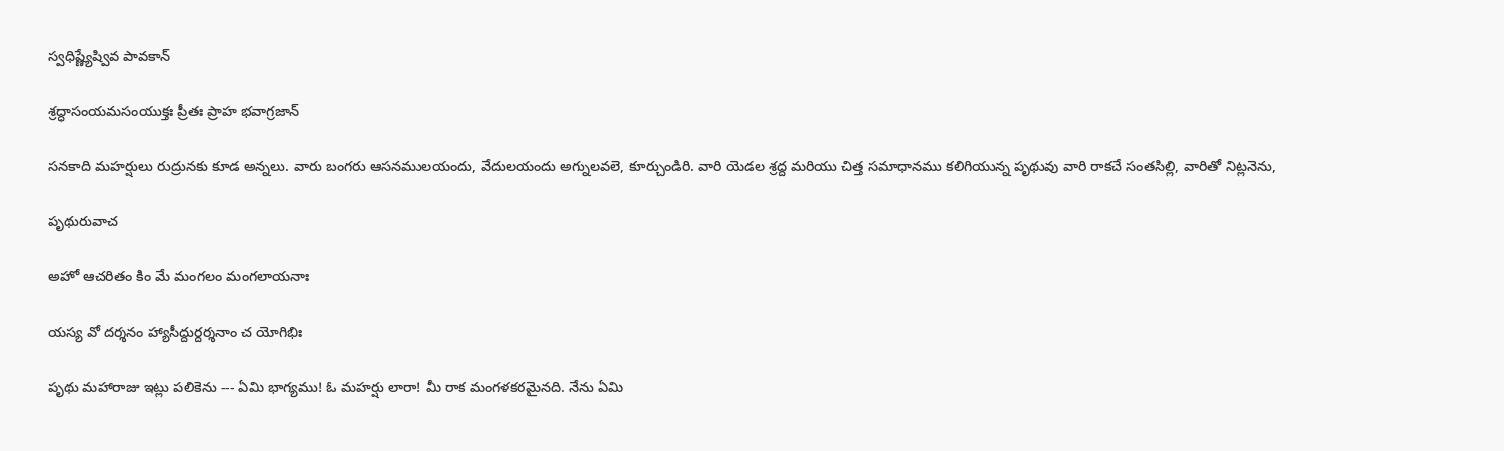స్వధిష్ణ్యేష్వివ పావకాన్

శ్రద్ధాసంయమసంయుక్తః ప్రీతః ప్రాహ భవాగ్రజాన్

సనకాది మహర్షులు రుద్రునకు కూడ అన్నలు. వారు బంగరు ఆసనములయందు, వేదులయందు అగ్నులవలె, కూర్చుండిరి. వారి యెడల శ్రద్ద మరియు చిత్త సమాధానము కలిగియున్న పృథువు వారి రాకచే సంతసిల్లి, వారితో నిట్లనెను,

పృథురువాచ

అహో ఆచరితం కిం మే మంగలం మంగలాయనాః

యస్య వో దర్శనం హ్యాసీద్దుర్దర్శనాం చ యోగిభిః

పృథు మహారాజు ఇట్లు పలికెను --- ఏమి భాగ్యము! ఓ మహర్షు లారా! మీ రాక మంగళకరమైనది. నేను ఏమి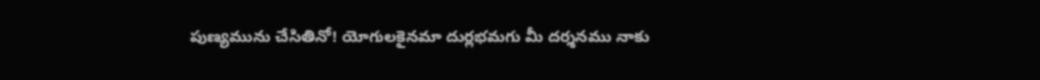పుణ్యమును చేసితినో! యోగులకైనమా దుర్లభమగు మీ దర్శనము నాకు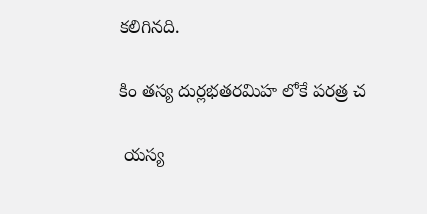కలిగినది.

కిం తస్య దుర్లభతరమిహ లోకే పరత్ర చ

 యస్య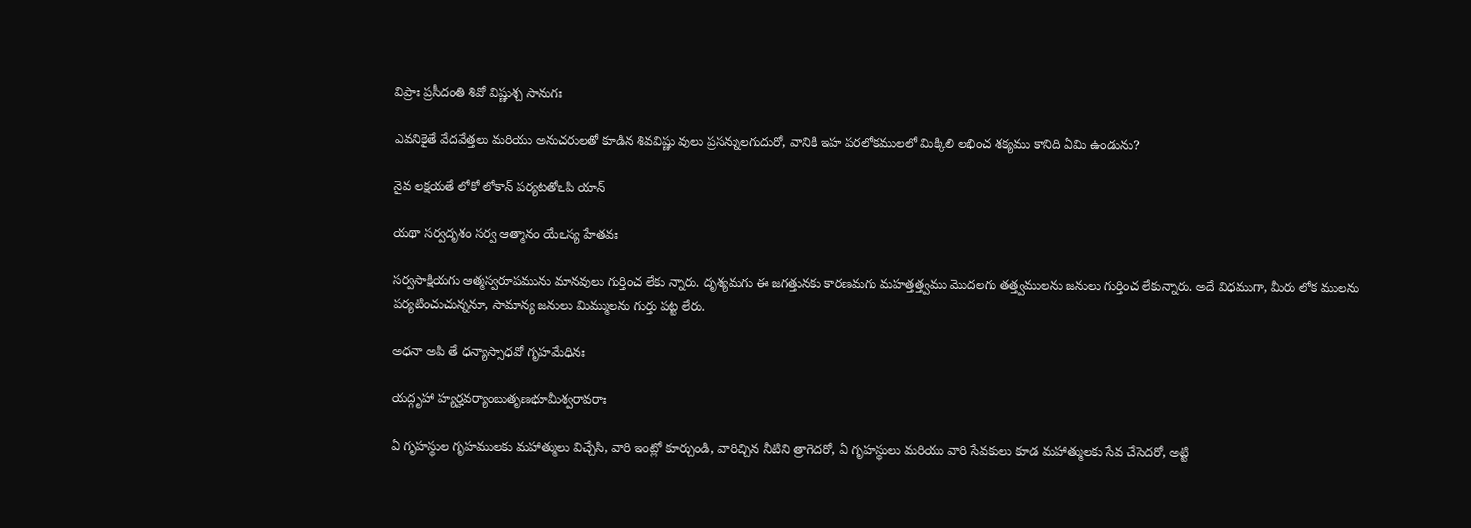విప్రాః ప్రసీదంతి శివో విష్ణుశ్చ సానుగః

ఎవనికైతే వేదవేత్తలు మరియు అనుచరులతో కూడిన శివవిష్ణు వులు ప్రసన్నులగుదురో, వానికి ఇహ పరలోకములలో మిక్కిలి లభించ శక్యము కానిది ఏమి ఉండును?

నైవ లక్షయతే లోకో లోకాన్ పర్యటతోఽపి యాన్

యథా సర్వదృశం సర్వ ఆత్మానం యేఽస్య హేతవః

సర్వసాక్షియగు ఆత్మస్వరూపమును మానవులు గుర్తించ లేకు న్నారు. దృశ్యమగు ఈ జగత్తునకు కారణమగు మహత్తత్త్వము మొదలగు తత్త్వములను జనులు గుర్తించ లేకున్నారు. అదే విధముగా, మీరు లోక ములను పర్యటించుచున్ననూ, సామాన్య జనులు మిమ్ములను గుర్తు పట్ట లేరు.

అధనా అపి తే ధన్యాస్సాధవో గృహమేధినః

యద్గృహా హ్యర్హవర్యాంబుతృణభూమీశ్వరావరాః

ఏ గృహస్థుల గృహములకు మహాత్ములు విచ్చేసి, వారి ఇంట్లో కూర్చుండి, వారిచ్చిన నీటిని త్రాగెదరో, ఏ గృహస్థులు మరియు వారి సేవకులు కూడ మహాత్ములకు సేవ చేసెదరో, అట్టి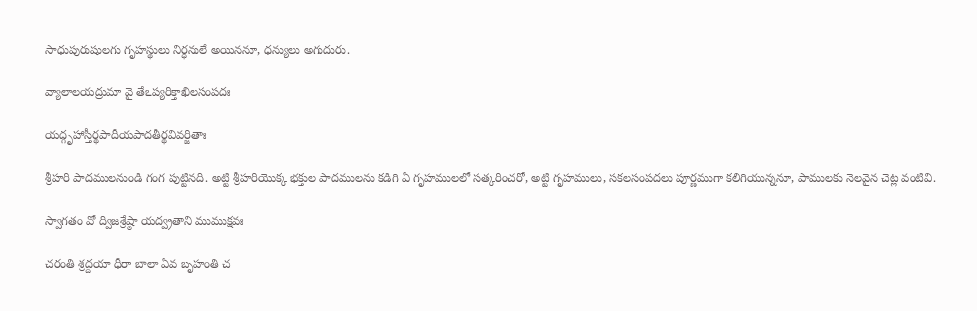సాధుపురుషులగు గృహస్థులు నిర్ధనులే అయిననూ, ధన్యులు అగుదురు.

వ్యాలాలయద్రుమా వై తేఽప్యరిక్తాఖిలసంపదః

యద్గృహాస్తీర్థపాదీయపాదతీర్థవివర్జితాః

శ్రీహరి పాదములనుండి గంగ పుట్టినది. అట్టి శ్రీహరియొక్క భక్తుల పాదములను కడిగి ఏ గృహములలో సత్కరించరో, అట్టి గృహములు, సకలసంపదలు పూర్ణముగా కలిగియున్ననూ, పాములకు నెలవైన చెట్ల వంటివి.

స్వాగతం వో ద్విజశ్రేష్ఠా యద్వ్రతాని ముముక్షవః

చరంతి శ్రద్దయా ధీరా బాలా ఏవ బృహంతి చ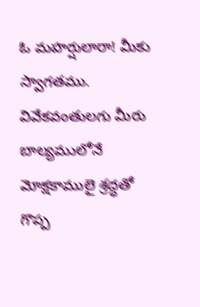ఓ మహర్షులారా! మీకు స్వాగతము. వివేకవంతులగు మీరు బాల్యములోనే మోక్షకాములై శ్రద్ధతో గొప్ప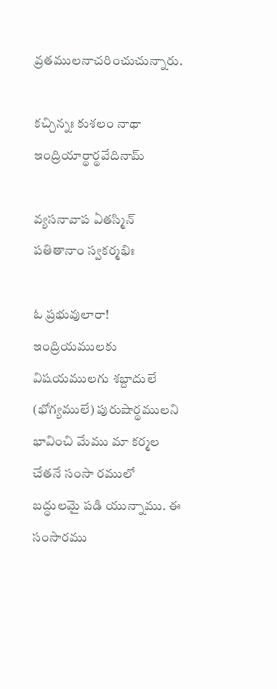వ్రతములనాచరించుచున్నారు.

కచ్చిన్నః కుశలం నాథా ఇంద్రియార్థార్థవేదినామ్

వ్యసనావాప ఏతస్మిన్ పతితానాం స్వకర్మభిః

ఓ ప్రభువులారా! ఇంద్రియములకు విషయములగు శబ్దాదులే (భోగ్యములే) పురుషార్థములని భావించి మేము మా కర్మల చేతనే సంసా రములో బద్ధులమై పడి యున్నాము. ఈ సంసారము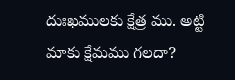దుఃఖములకు క్షేత్ర ము. అట్టి మాకు క్షేమము గలదా?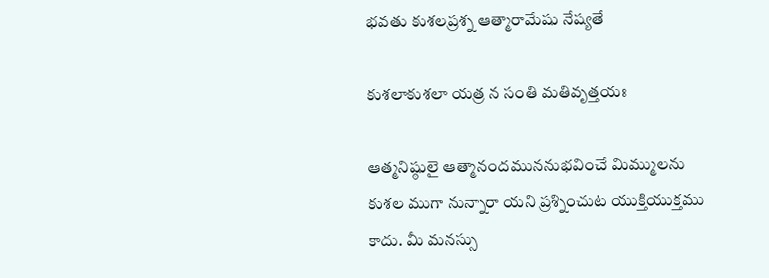భవతు కుశలప్రశ్న ఆత్మారామేషు నేష్యతే

కుశలాకుశలా యత్ర న సంతి మతివృత్తయః

ఆత్మనిష్ఠులై ఆత్మానందముననుభవించే మిమ్ములను కుశల ముగా నున్నారా యని ప్రశ్నించుట యుక్తియుక్తము కాదు. మీ మనస్సు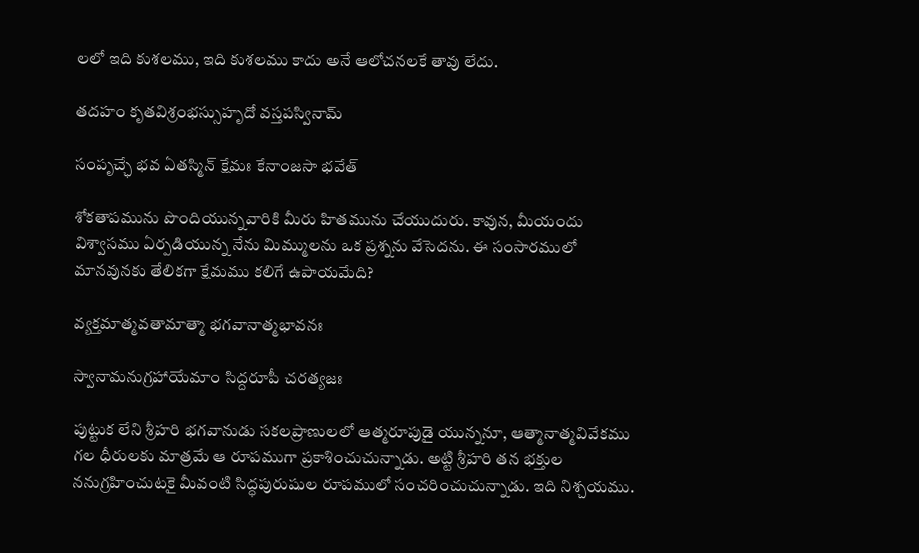లలో ఇది కుశలము, ఇది కుశలము కాదు అనే ఆలోచనలకే తావు లేదు.

తదహం కృతవిశ్రంభస్సుహృదో వస్తపస్వినామ్

సంపృచ్ఛే భవ ఏతస్మిన్ క్షేమః కేనాంజసా భవేత్

శోకతాపమును పొందియున్నవారికి మీరు హితమును చేయుదురు. కావున, మీయందు విశ్వాసము ఏర్పడియున్న నేను మిమ్ములను ఒక ప్రశ్నను వేసెదను. ఈ సంసారములో మానవునకు తేలికగా క్షేమము కలిగే ఉపాయమేది?

వ్యక్తమాత్మవతామాత్మా భగవానాత్మభావనః

స్వానామనుగ్రహాయేమాం సిద్దరూపీ చరత్యజః

పుట్టుక లేని శ్రీహరి భగవానుడు సకలప్రాణులలో ఆత్మరూపుడై యున్ననూ, ఆత్మానాత్మవివేకము గల ధీరులకు మాత్రమే ఆ రూపముగా ప్రకాశించుచున్నాడు. అట్టి శ్రీహరి తన భక్తుల ననుగ్రహించుటకై మీవంటి సిద్ధపురుషుల రూపములో సంచరించుచున్నాడు. ఇది నిశ్చయము.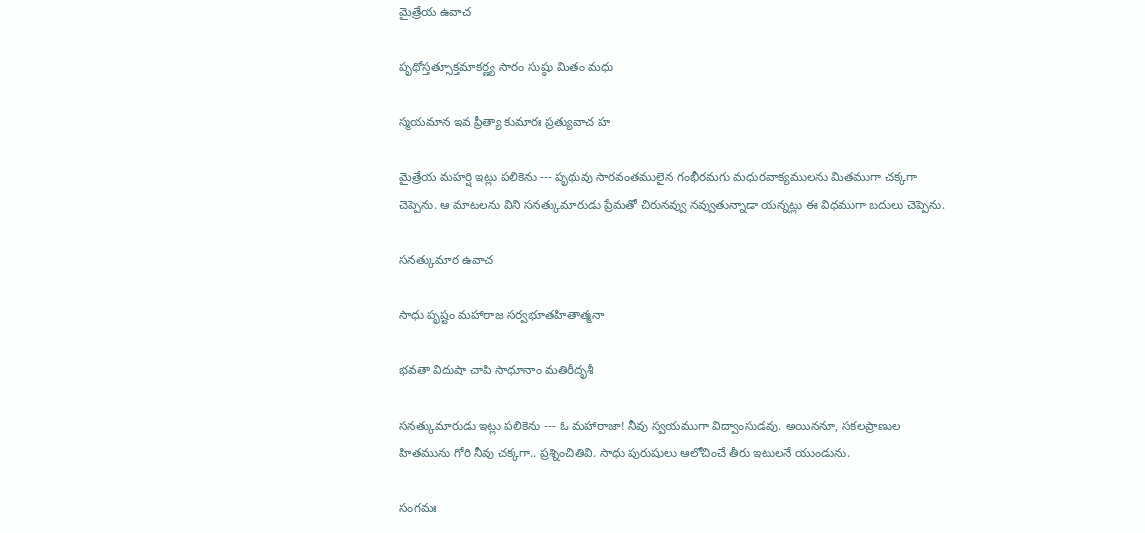మైత్రేయ ఉవాచ

పృథోస్తత్సూక్తమాకర్ణ్య సారం సుష్ఠు మితం మధు

స్మయమాన ఇవ ప్రీత్యా కుమారః ప్రత్యువాచ హ

మైత్రేయ మహర్షి ఇట్లు పలికెను --- పృథువు సారవంతములైన గంభీరమగు మధురవాక్యములను మితముగా చక్కగా చెప్పెను. ఆ మాటలను విని సనత్కుమారుడు ప్రేమతో చిరునవ్వు నవ్వుతున్నాడా యన్నట్లు ఈ విధముగా బదులు చెప్పెను.

సనత్కుమార ఉవాచ

సాధు పృష్టం మహారాజ సర్వభూతహితాత్మనా

భవతా విదుషా చాపి సాధూనాం మతిరీదృశీ

సనత్కుమారుడు ఇట్లు పలికెను --- ఓ మహారాజా! నీవు స్వయముగా విద్వాంసుడవు. అయిననూ, సకలప్రాణుల హితమును గోరి నీవు చక్కగా.. ప్రశ్నించితివి. సాధు పురుషులు ఆలోచించే తీరు ఇటులనే యుండును.

సంగమః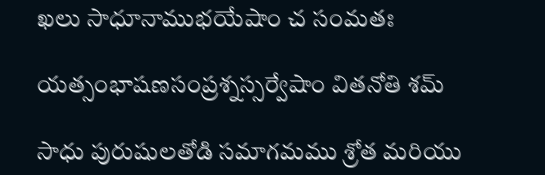ఖలు సాధూనాముభయేషాం చ సంమతః

యత్సంభాషణసంప్రశ్నస్సర్వేషాం వితనోతి శమ్

సాధు పురుషులతోడి సమాగమము శ్రోత మరియు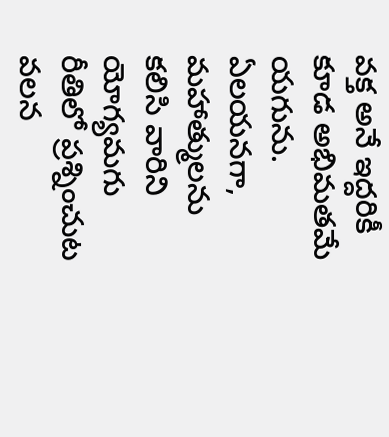వక్త అనే ఇద్దరికీ కూడ అభిమతమే యగును. ఏలయనగా, మహాత్ములను కలిసి వారిని యోగ్యమగు రీతిలో ప్రశ్నించుట వలన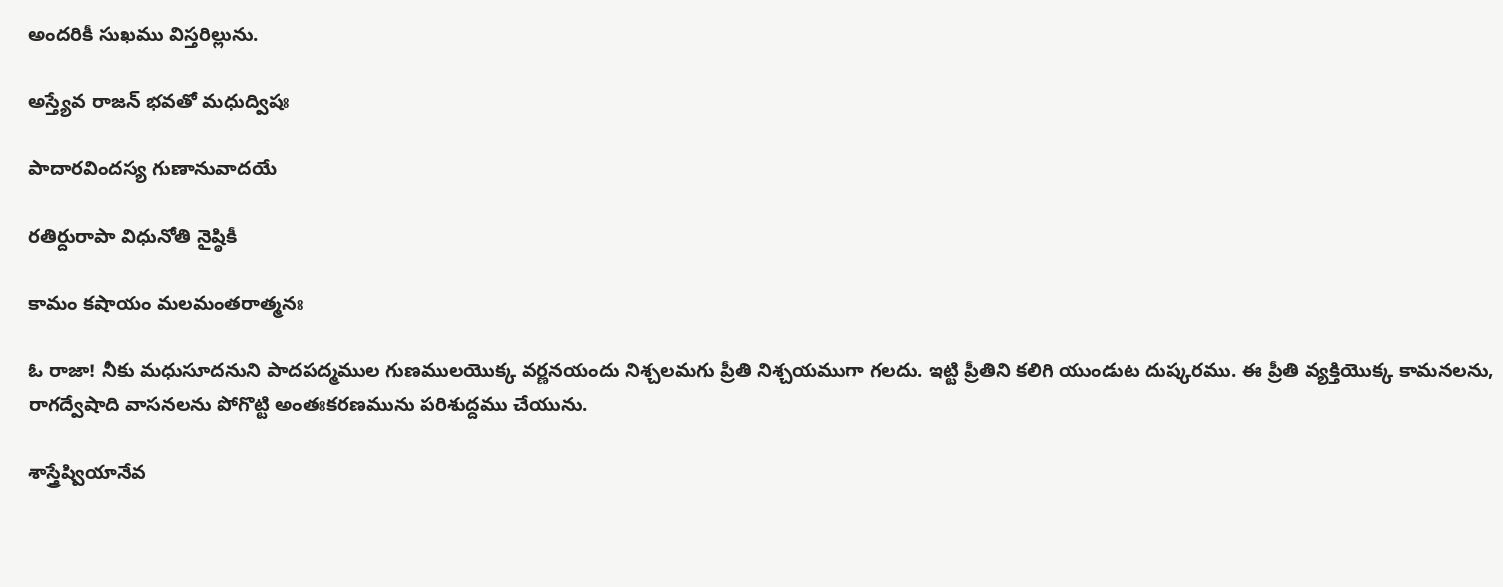అందరికీ సుఖము విస్తరిల్లును.

అస్త్యేవ రాజన్ భవతో మధుద్విషః

పాదారవిందస్య గుణానువాదయే

రతిర్దురాపా విధునోతి నైష్ఠికీ

కామం కషాయం మలమంతరాత్మనః

ఓ రాజా! నీకు మధుసూదనుని పాదపద్మముల గుణములయొక్క వర్ణనయందు నిశ్చలమగు ప్రీతి నిశ్చయముగా గలదు. ఇట్టి ప్రీతిని కలిగి యుండుట దుష్కరము. ఈ ప్రీతి వ్యక్తియొక్క కామనలను, రాగద్వేషాది వాసనలను పోగొట్టి అంతఃకరణమును పరిశుద్దము చేయును.

శాస్త్రేష్వియానేవ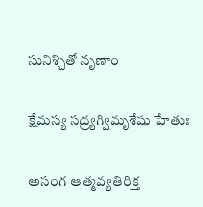సునిశ్చితో నృణాం

క్షేమస్య సద్ర్యగ్విమృశేషు హేతుః

అసంగ ఆత్మవ్యతిరిక్త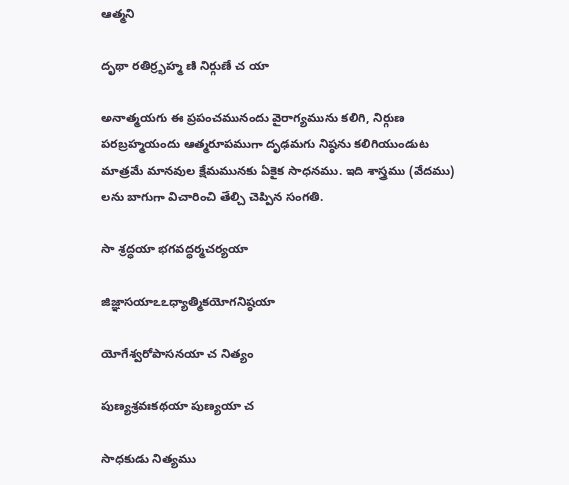ఆత్మని

దృథా రతిర్ర్భహ్మ ణి నిర్గుణే చ యా

అనాత్మయగు ఈ ప్రపంచమునందు వైరాగ్యమును కలిగి, నిర్గుణ పరబ్రహ్మయందు ఆత్మరూపముగా దృఢమగు నిష్ఠను కలిగియుండుట మాత్రమే మానవుల క్షేమమునకు ఏకైక సాధనము. ఇది శాస్త్రము (వేదము) లను బాగుగా విచారించి తేల్చి చెప్పిన సంగతి.

సా శ్రద్ధయా భగవద్ధర్మచర్యయా

జిజ్ఞాసయాఽఽధ్యాత్మికయోగనిష్ఠయా

యోగేశ్వరోపాసనయా చ నిత్యం

పుణ్యశ్రవఃకథయా పుణ్యయా చ

సాధకుడు నిత్యము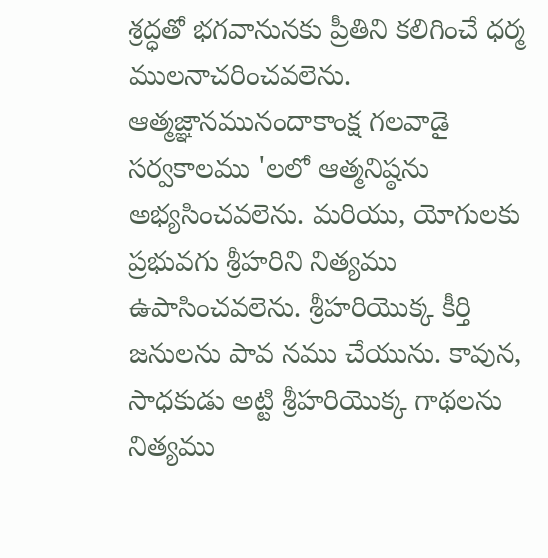శ్రద్ధతో భగవానునకు ప్రీతిని కలిగించే ధర్మ ములనాచరించవలెను. ఆత్మజ్ఞానమునందాకాంక్ష గలవాడై సర్వకాలము 'లలో ఆత్మనిష్ఠను అభ్యసించవలెను. మరియు, యోగులకు ప్రభువగు శ్రీహరిని నిత్యము ఉపాసించవలెను. శ్రీహరియొక్క కీర్తి జనులను పావ నము చేయును. కావున, సాధకుడు అట్టి శ్రీహరియొక్క గాథలను నిత్యము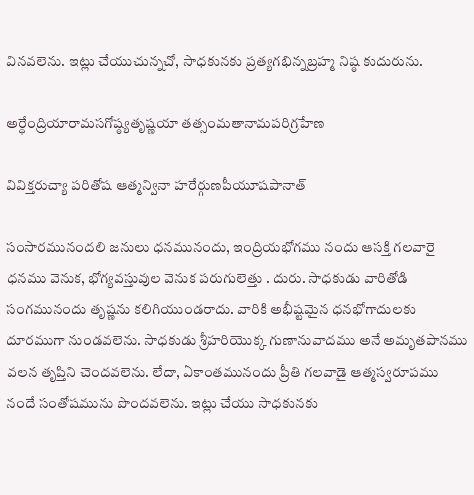వినవలెను. ఇట్లు చేయుచున్నచో, సాధకునకు ప్రత్యగభిన్నబ్రహ్మ నిష్ఠ కుదురును.

అర్ధేంద్రియారామసగోష్ఠ్యతృష్ణయా తత్సంమతానామపరిగ్రహేణ

వివిక్తరుచ్యా పరితోష ఆత్మన్వినా హరేర్గుణపీయూషపానాత్

సంసారమునందలి జనులు ధనమునందు, ఇంద్రియభోగము నందు ఆసక్తి గలవారై ధనము వెనుక, భోగ్యవస్తువుల వెనుక పరుగులెత్తు . దురు. సాధకుడు వారితోడి సంగమునందు తృష్ణను కలిగియుండరాదు. వారికి అభీష్టమైన ధనభోగాదులకు దూరముగా నుండవలెను. సాధకుడు శ్రీహరియొక్క గుణానువాదము అనే అమృతపానము వలన తృప్తిని చెందవలెను. లేదా, ఏకాంతమునందు ప్రీతి గలవాడై ఆత్మస్వరూపము నందే సంతోషమును పొందవలెను. ఇట్లు చేయు సాధకునకు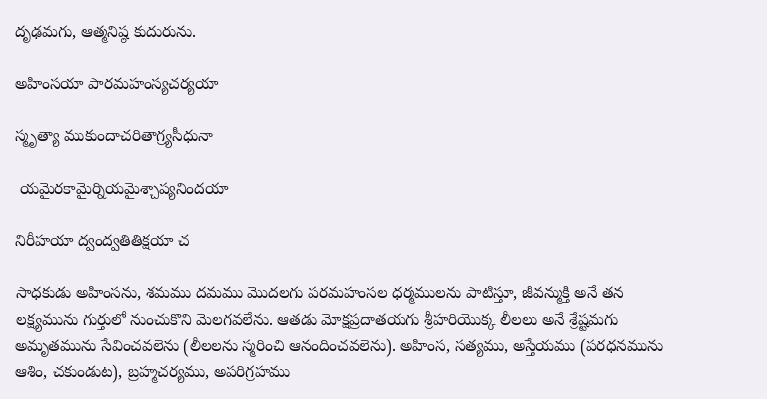దృఢమగు, ఆత్మనిష్ఠ కుదురును.

అహింసయా పారమహంస్యచర్యయా

స్మృత్యా ముకుందాచరితాగ్ర్యసీధునా

 యమైరకామైర్నియమైశ్చాప్యనిందయా

నిరీహయా ద్వంద్వతితిక్షయా చ

సాధకుడు అహింసను, శమము దమము మొదలగు పరమహంసల ధర్మములను పాటిస్తూ, జీవన్ముక్తి అనే తన లక్ష్యమును గుర్తులో నుంచుకొని మెలగవలేను. ఆతడు మోక్షప్రదాతయగు శ్రీహరియొక్క లీలలు అనే శ్రేష్టమగు అమృతమును సేవించవలెను (లీలలను స్మరించి ఆనందించవలెను). అహింస, సత్యము, అస్తేయము (పరధనమును ఆశిం, చకుండుట), బ్రహ్మచర్యము, అపరిగ్రహము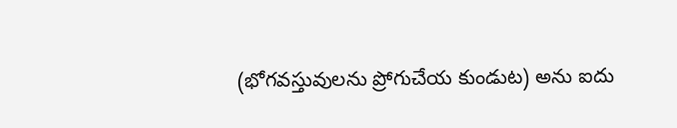(భోగవస్తువులను ప్రోగుచేయ కుండుట) అను ఐదు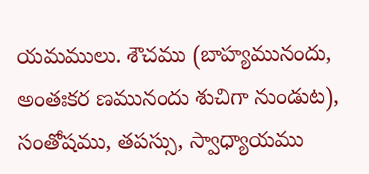యమములు. శౌచము (బాహ్యమునందు, అంతఃకర ణమునందు శుచిగా నుండుట), సంతోషము, తపస్సు, స్వాధ్యాయము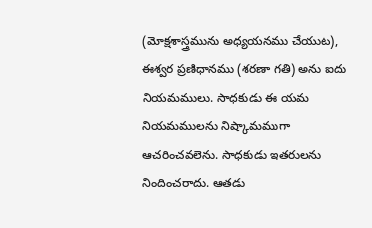(మోక్షశాస్త్రమును అధ్యయనము చేయుట), ఈశ్వర ప్రణిధానము (శరణా గతి) అను ఐదు నియమములు. సాధకుడు ఈ యమ నియమములను నిష్కామముగా ఆచరించవలెను. సాధకుడు ఇతరులను నిందించరాదు. ఆతడు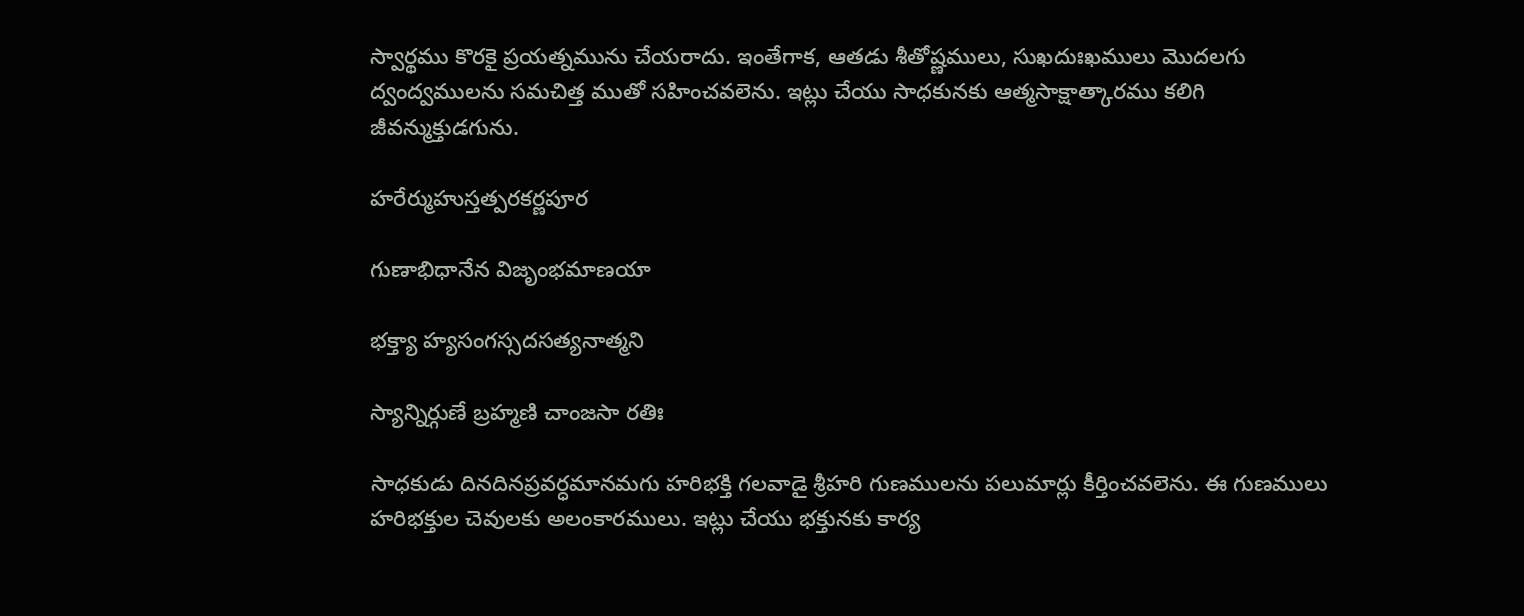స్వార్థము కొరకై ప్రయత్నమును చేయరాదు. ఇంతేగాక, ఆతడు శీతోష్ణములు, సుఖదుఃఖములు మొదలగు ద్వంద్వములను సమచిత్త ముతో సహించవలెను. ఇట్లు చేయు సాధకునకు ఆత్మసాక్షాత్కారము కలిగి జీవన్ముక్తుడగును.

హరేర్ముహుస్తత్పరకర్ణపూర

గుణాభిధానేన విజృంభమాణయా

భక్త్యా హ్యసంగస్సదసత్యనాత్మని

స్యాన్నిర్గుణే బ్రహ్మణి చాంజసా రతిః

సాధకుడు దినదినప్రవర్ధమానమగు హరిభక్తి గలవాడై శ్రీహరి గుణములను పలుమార్లు కీర్తించవలెను. ఈ గుణములు హరిభక్తుల చెవులకు అలంకారములు. ఇట్లు చేయు భక్తునకు కార్య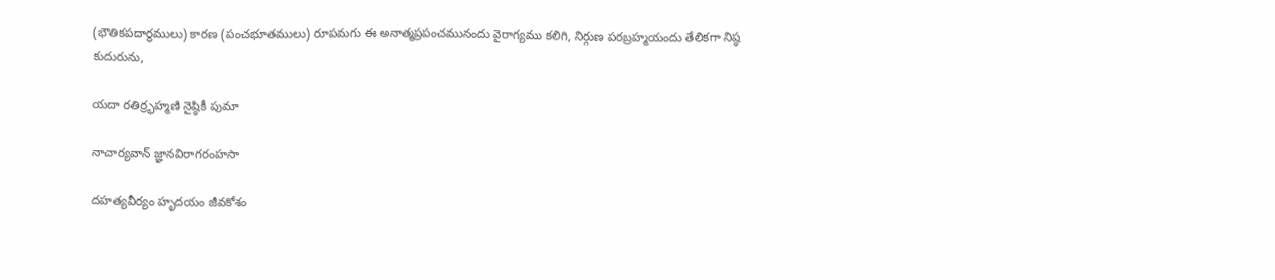(భౌతికపదార్థములు) కారణ (పంచభూతములు) రూపమగు ఈ అనాత్మప్రపంచమునందు వైరాగ్యము కలిగి, నిర్గుణ పరబ్రహ్మయందు తేలికగా నిష్ఠ కుదురును,

యదా రతిర్ర్భహ్మణి నైష్ఠికీ పుమా

నాచార్యవాన్ జ్ఞానవిరాగరంహసా

దహత్యవీర్యం హృదయం జీవకోశం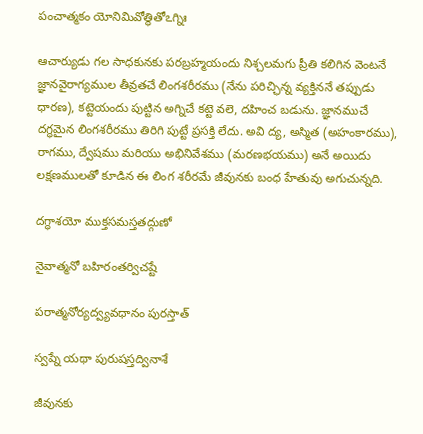పంచాత్మకం యోనిమివోత్థితోఽగ్నిః

ఆచార్యుడు గల సాధకునకు పరబ్రహ్మయందు నిశ్చలమగు ప్రీతి కలిగిన వెంటనే జ్ఞానవైరాగ్యముల తీవ్రతచే లింగశరీరము (నేను పరిచ్ఛిన్న వ్యక్తిననే తప్పుడు ధారణ), కట్టెయందు పుట్టిన అగ్నిచే కట్టె వలె, దహించ బడును. జ్ఞానముచే దగ్ధమైన లింగశరీరము తిరిగి పుట్టే ప్రసక్తి లేదు. అవి ద్య, అస్మిత (అహంకారము), రాగము, ద్వేషము మరియు అభినివేశము (మరణభయము) అనే అయిదు లక్షణములతో కూడిన ఈ లింగ శరీరమే జీవునకు బంధ హేతువు అగుచున్నది.

దగ్ధాశయో ముక్తసమస్తతద్గుణో

నైవాత్మనో బహిరంతర్విచష్టే

పరాత్మనోర్యద్వ్యవధానం పురస్తాత్

స్వప్నే యథా పురుషస్తద్వినాశే

జీవునకు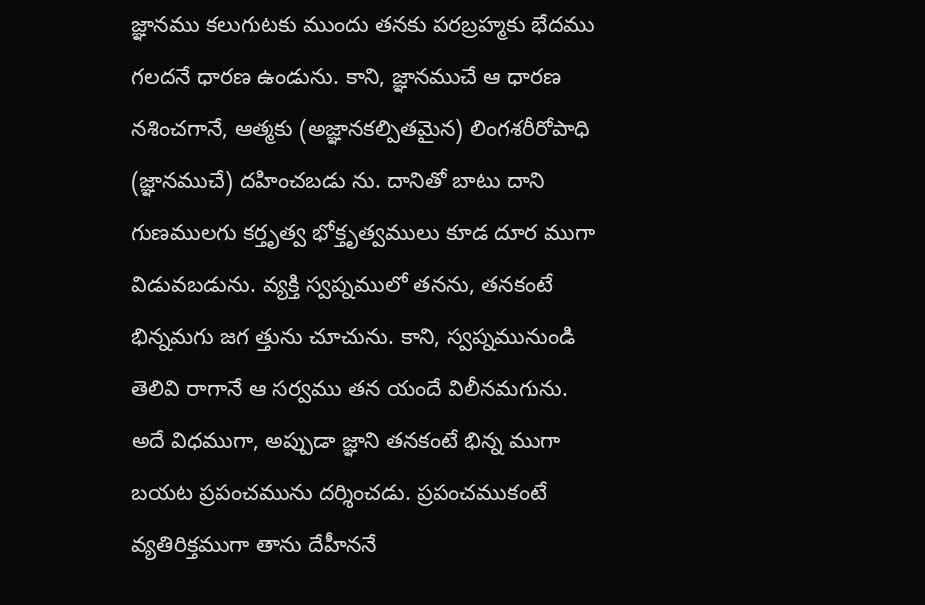జ్ఞానము కలుగుటకు ముందు తనకు పరబ్రహ్మకు భేదము గలదనే ధారణ ఉండును. కాని, జ్ఞానముచే ఆ ధారణ నశించగానే, ఆత్మకు (అజ్ఞానకల్పితమైన) లింగశరీరోపాధి (జ్ఞానముచే) దహించబడు ను. దానితో బాటు దాని గుణములగు కర్తృత్వ భోక్తృత్వములు కూడ దూర ముగా విడువబడును. వ్యక్తి స్వప్నములో తనను, తనకంటే భిన్నమగు జగ త్తును చూచును. కాని, స్వప్నమునుండి తెలివి రాగానే ఆ సర్వము తన యందే విలీనమగును. అదే విధముగా, అప్పుడా జ్ఞాని తనకంటే భిన్న ముగా బయట ప్రపంచమును దర్శించడు. ప్రపంచముకంటే వ్యతిరిక్తముగా తాను దేహీననే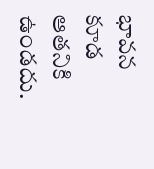భావన కూడ ఆతనికి ఉండదు.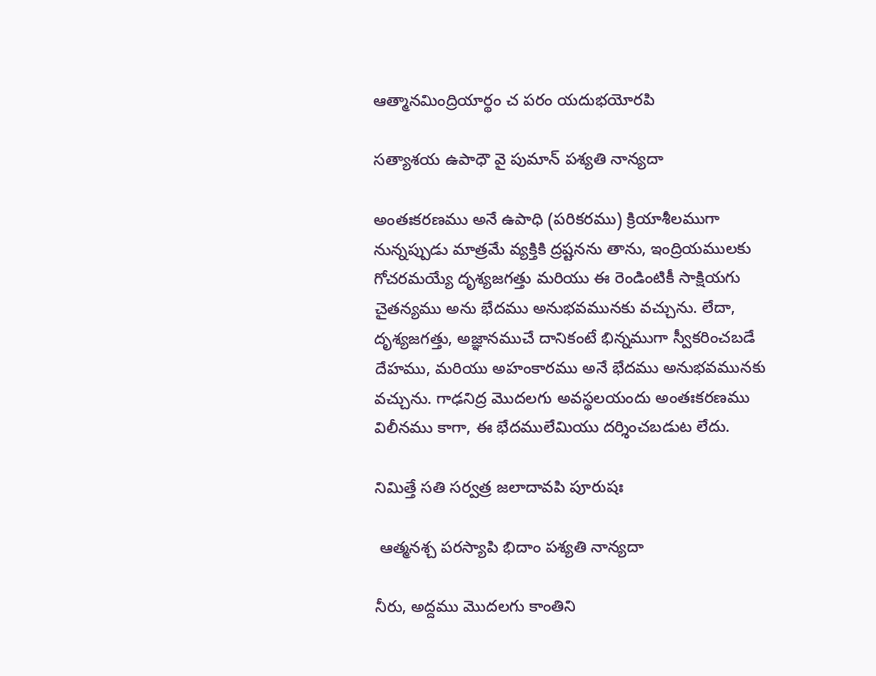ఆత్మానమింద్రియార్థం చ పరం యదుభయోరపి

సత్యాశయ ఉపాధౌ వై పుమాన్ పశ్యతి నాన్యదా

అంతఃకరణము అనే ఉపాధి (పరికరము) క్రియాశీలముగా నున్నప్పుడు మాత్రమే వ్యక్తికి ద్రష్టనను తాను, ఇంద్రియములకు గోచరమయ్యే దృశ్యజగత్తు మరియు ఈ రెండింటికీ సాక్షియగు చైతన్యము అను భేదము అనుభవమునకు వచ్చును. లేదా, దృశ్యజగత్తు, అజ్ఞానముచే దానికంటే భిన్నముగా స్వీకరించబడే దేహము, మరియు అహంకారము అనే భేదము అనుభవమునకు వచ్చును. గాఢనిద్ర మొదలగు అవస్థలయందు అంతఃకరణము విలీనము కాగా, ఈ భేదములేమియు దర్శించబడుట లేదు.

నిమిత్తే సతి సర్వత్ర జలాదావపి పూరుషః

 ఆత్మనశ్చ పరస్యాపి భిదాం పశ్యతి నాన్యదా

నీరు, అద్దము మొదలగు కాంతిని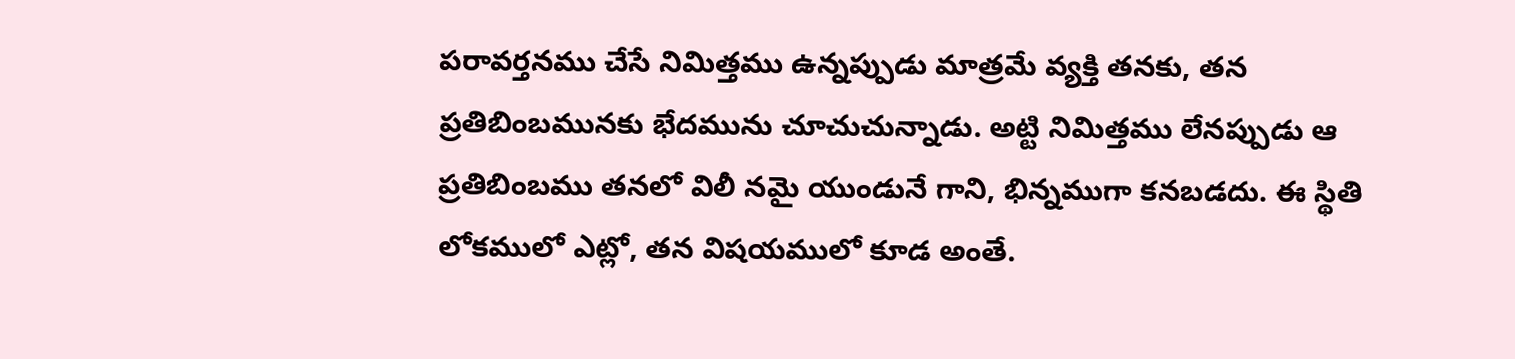పరావర్తనము చేసే నిమిత్తము ఉన్నప్పుడు మాత్రమే వ్యక్తి తనకు, తన ప్రతిబింబమునకు భేదమును చూచుచున్నాడు. అట్టి నిమిత్తము లేనప్పుడు ఆ ప్రతిబింబము తనలో విలీ నమై యుండునే గాని, భిన్నముగా కనబడదు. ఈ స్థితి లోకములో ఎట్లో, తన విషయములో కూడ అంతే.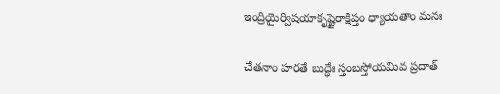ఇంద్రియైర్విషయాకృష్టైరాక్షిప్తం ధ్యాయతాం మనః

చేతనాం హరతే బుద్ధేః స్తంబస్తోయమివ ప్రదాత్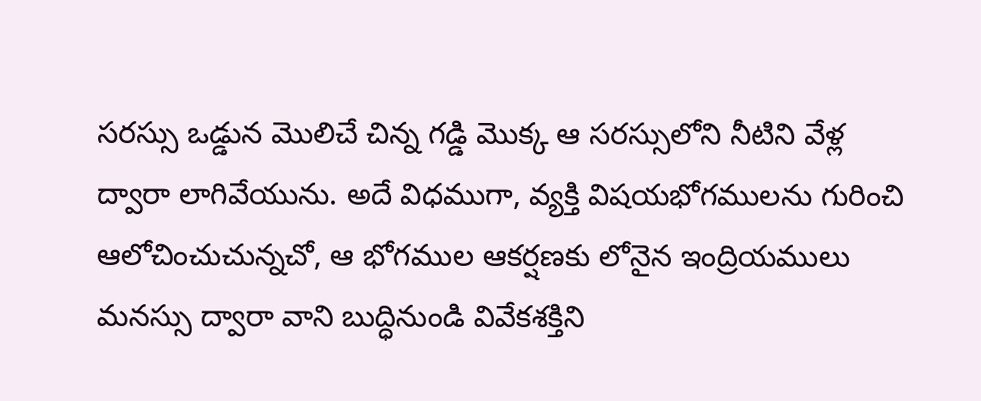సరస్సు ఒడ్డున మొలిచే చిన్న గడ్డి మొక్క ఆ సరస్సులోని నీటిని వేళ్ల ద్వారా లాగివేయును. అదే విధముగా, వ్యక్తి విషయభోగములను గురించి ఆలోచించుచున్నచో, ఆ భోగముల ఆకర్షణకు లోనైన ఇంద్రియములు మనస్సు ద్వారా వాని బుద్ధినుండి వివేకశక్తిని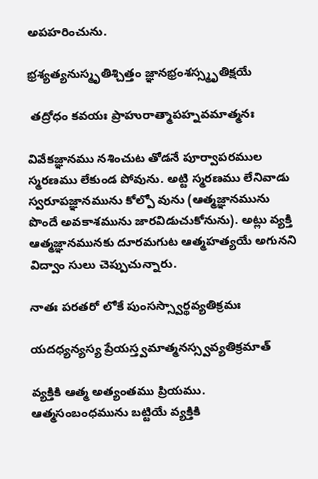అపహరించును.

భ్రశ్యత్యనుస్మృతిశ్చిత్తం జ్ఞానభ్రంశస్స్మృతిక్షయే

 తద్రోధం కవయః ప్రాహురాత్మాపహ్నవమాత్మనః

వివేకజ్ఞానము నశించుట తోడనే పూర్వాపరముల స్మరణము లేకుండ పోవును. అట్టి స్మరణము లేనివాడు స్వరూపజ్ఞానమును కోల్పో వును (ఆత్మజ్ఞానమును పొందే అవకాశమును జారవిడుచుకోనును). అట్లు వ్యక్తి ఆత్మజ్ఞానమునకు దూరమగుట ఆత్మహత్యయే అగునని విద్వాం సులు చెప్పుచున్నారు.

నాతః పరతరో లోకే పుంసస్స్వార్థవ్యతిక్రమః

యదధ్యన్యస్య ప్రేయస్త్వమాత్మనస్స్వవ్యతిక్రమాత్

వ్యక్తికి ఆత్మ అత్యంతము ప్రియము. ఆత్మసంబంధమును బట్టియే వ్యక్తికి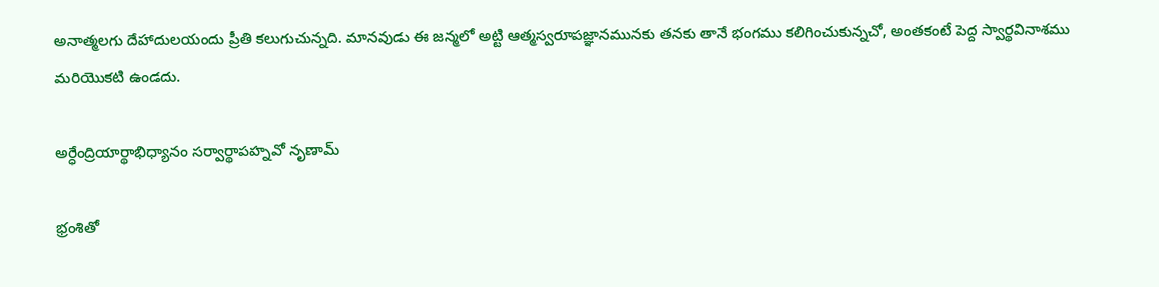అనాత్మలగు దేహాదులయందు ప్రీతి కలుగుచున్నది. మానవుడు ఈ జన్మలో అట్టి ఆత్మస్వరూపజ్ఞానమునకు తనకు తానే భంగము కలిగించుకున్నచో, అంతకంటే పెద్ద స్వార్థవినాశము మరియొకటి ఉండదు.

అర్ధేంద్రియార్థాభిధ్యానం సర్వార్థాపహ్నవో నృణామ్

భ్రంశితో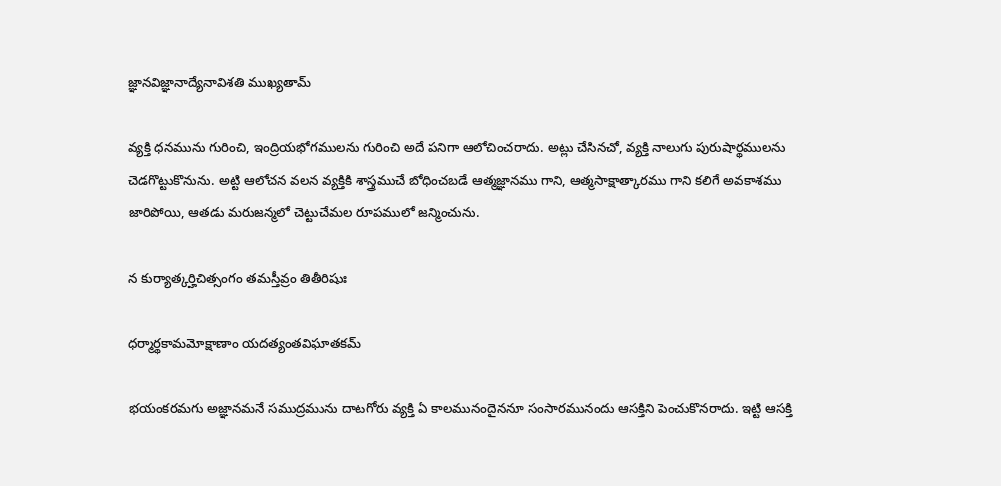జ్ఞానవిజ్ఞానాద్యేనావిశతి ముఖ్యతామ్

వ్యక్తి ధనమును గురించి, ఇంద్రియభోగములను గురించి అదే పనిగా ఆలోచించరాదు. అట్లు చేసినచో, వ్యక్తి నాలుగు పురుషార్థములను చెడగొట్టుకొనును. అట్టి ఆలోచన వలన వ్యక్తికి శాస్త్రముచే బోధించబడే ఆత్మజ్ఞానము గాని, ఆత్మసాక్షాత్కారము గాని కలిగే అవకాశము జారిపోయి, ఆతడు మరుజన్మలో చెట్టుచేమల రూపములో జన్మించును.

న కుర్యాత్కర్హిచిత్సంగం తమస్తీవ్రం తితీరిషుః

ధర్మార్థకామమోక్షాణాం యదత్యంతవిఘాతకమ్

భయంకరమగు అజ్ఞానమనే సముద్రమును దాటగోరు వ్యక్తి ఏ కాలమునందైననూ సంసారమునందు ఆసక్తిని పెంచుకొనరాదు. ఇట్టి ఆసక్తి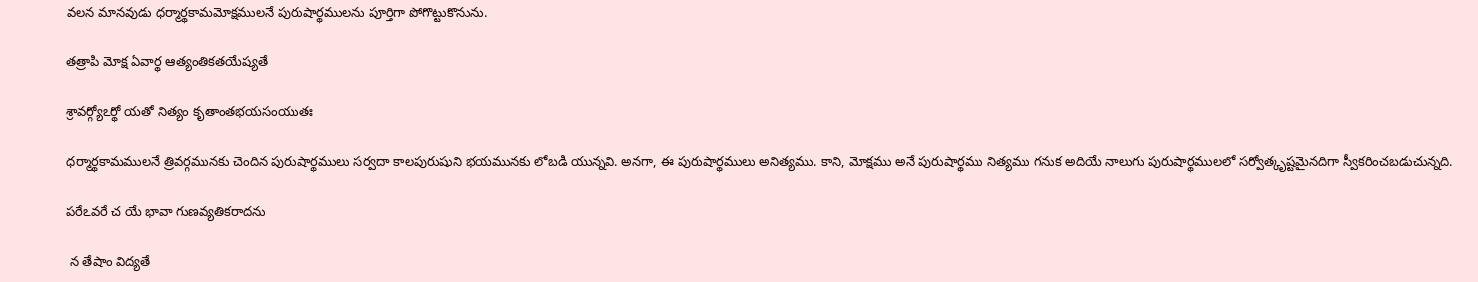వలన మానవుడు ధర్మార్థకామమోక్షములనే పురుషార్థములను పూర్తిగా పోగొట్టుకొనును.

తత్రాపి మోక్ష ఏవార్థ ఆత్యంతికతయేష్యతే

శ్రావర్గ్యోఽర్థో యతో నిత్యం కృతాంతభయసంయుతః

ధర్మార్థకామములనే త్రివర్గమునకు చెందిన పురుషార్థములు సర్వదా కాలపురుషుని భయమునకు లోబడి యున్నవి. అనగా, ఈ పురుషార్థములు అనిత్యము. కాని, మోక్షము అనే పురుషార్థము నిత్యము గనుక అదియే నాలుగు పురుషార్థములలో సర్వోత్కృష్టమైనదిగా స్వీకరించబడుచున్నది.

పరేఽవరే చ యే భావా గుణవ్యతికరాదను

 న తేషాం విద్యతే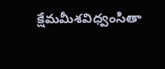క్షేమమీశవిధ్వంసితా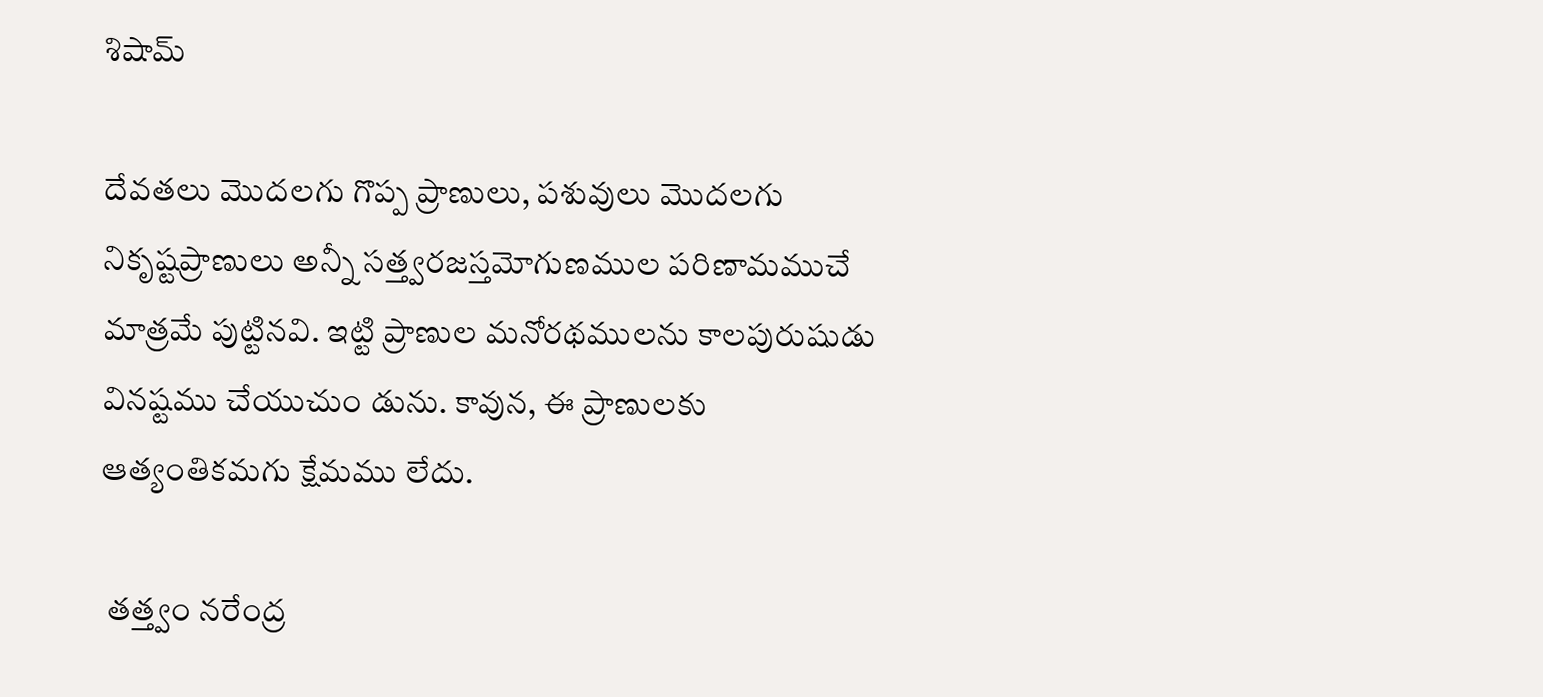శిషామ్

దేవతలు మొదలగు గొప్ప ప్రాణులు, పశువులు మొదలగు నికృష్టప్రాణులు అన్నీ సత్త్వరజస్తమోగుణముల పరిణామముచే మాత్రమే పుట్టినవి. ఇట్టి ప్రాణుల మనోరథములను కాలపురుషుడు వినష్టము చేయుచుం డును. కావున, ఈ ప్రాణులకు ఆత్యంతికమగు క్షేమము లేదు.

 తత్త్వం నరేంద్ర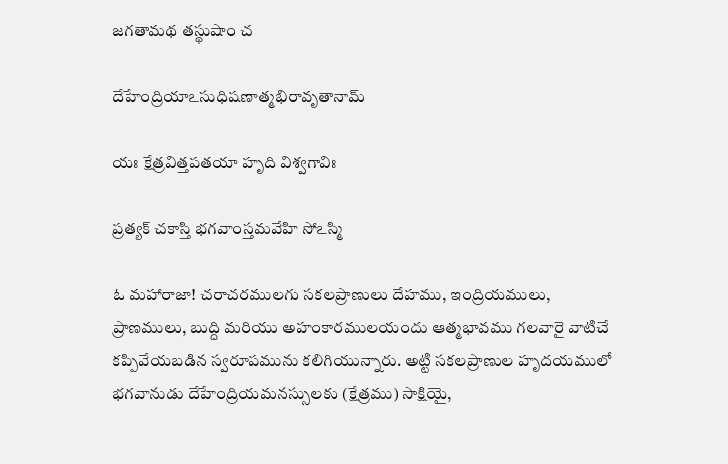జగతామథ తస్థుషాం చ

దేహేంద్రియాఽసుధిషణాత్మభిరావృతానామ్

యః క్షేత్రవిత్తపతయా హృది విశ్వగావిః

ప్రత్యక్ చకాస్తి భగవాంస్తమవేహి సోఽస్మి

ఓ మహారాజా! చరాచరములగు సకలప్రాణులు దేహము, ఇంద్రియములు, ప్రాణములు, బుద్ది మరియు అహంకారములయందు ఆత్మభావము గలవారై వాటిచే కప్పివేయబడిన స్వరూపమును కలిగియున్నారు. అట్టి సకలప్రాణుల హృదయములో భగవానుడు దేహేంద్రియమనస్సులకు (క్షేత్రము) సాక్షియై,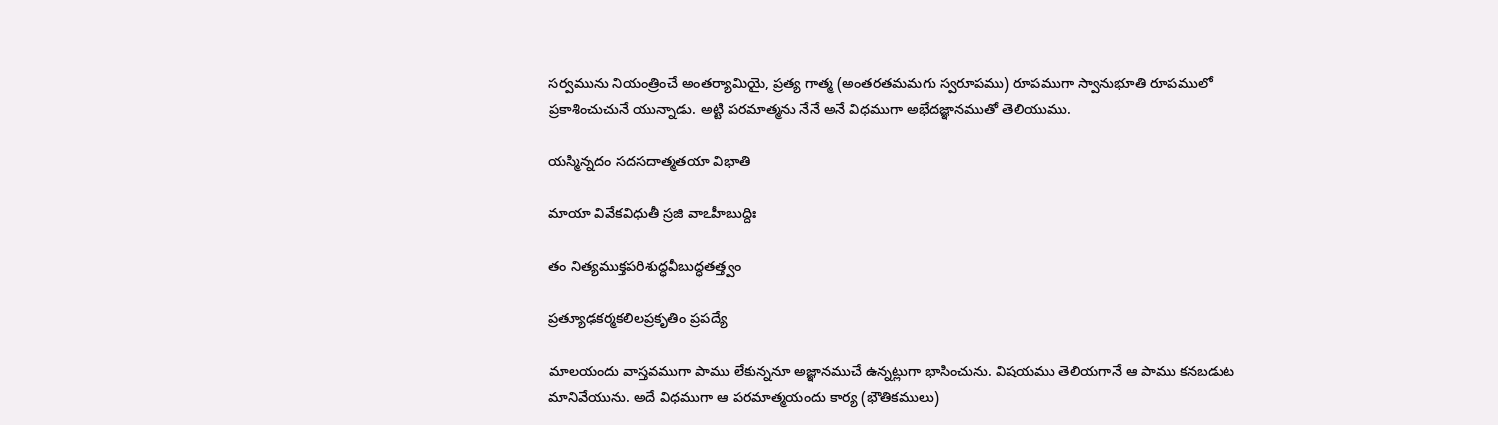సర్వమును నియంత్రించే అంతర్యామియై, ప్రత్య గాత్మ (అంతరతమమగు స్వరూపము) రూపముగా స్వానుభూతి రూపములో ప్రకాశించుచునే యున్నాడు. అట్టి పరమాత్మను నేనే అనే విధముగా అభేదజ్ఞానముతో తెలియుము.

యస్మిన్నదం సదసదాత్మతయా విభాతి

మాయా వివేకవిధుతీ స్రజి వాఽహీబుద్దిః

తం నిత్యముక్తపరిశుద్ధవీబుద్ధతత్త్వం

ప్రత్యూఢకర్మకలిలప్రకృతిం ప్రపద్యే

మాలయందు వాస్తవముగా పాము లేకున్ననూ అజ్ఞానముచే ఉన్నట్లుగా భాసించును. విషయము తెలియగానే ఆ పాము కనబడుట మానివేయును. అదే విధముగా ఆ పరమాత్మయందు కార్య (భౌతికములు)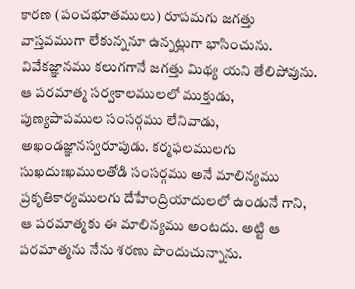కారణ (పంచభూతములు) రూపమగు జగత్తు వాస్తవముగా లేకున్ననూ ఉన్నట్లుగా భాసించును. వివేకజ్ఞానము కలుగగానే జగత్తు మిథ్య యని తేలిపోవును. ఆ పరమాత్మ సర్వకాలములలో ముక్తుడు, పుణ్యపాపముల సంసర్గము లేనివాడు, అఖండజ్ఞానస్వరూపుడు. కర్మఫలములగు సుఖదుఃఖములతోడి సంసర్గము అనే మాలిన్యము ప్రకృతికార్యములగు దేహేంద్రియాదులలో ఉండునే గాని, ఆ పరమాత్మకు ఈ మాలిన్యము అంటదు. అట్టి ఆ పరమాత్మను నేను శరణు పొందుచున్నాను.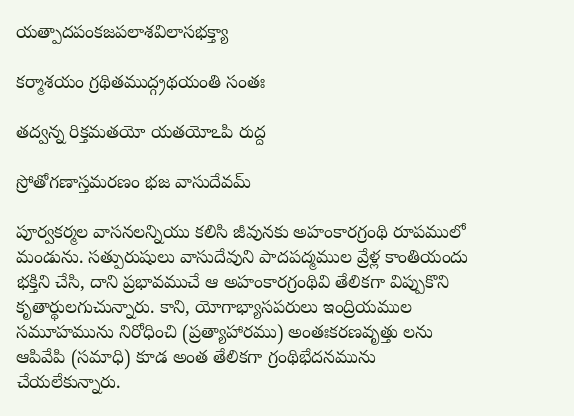యత్పాదపంకజపలాశవిలాసభక్త్యా

కర్మాశయం గ్రథితముద్గ్రథయంతి సంతః

తద్వన్న రిక్తమతయో యతయోఽపి రుద్ద

స్రోతోగణాస్తమరణం భజ వాసుదేవమ్

పూర్వకర్మల వాసనలన్నియు కలిసి జీవునకు అహంకారగ్రంథి రూపములో మండును. సత్పురుషులు వాసుదేవుని పాదపద్మముల వ్రేళ్ల కాంతియందు భక్తిని చేసి, దాని ప్రభావముచే ఆ అహంకారగ్రంథివి తేలికగా విప్పుకొని కృతార్థులగుచున్నారు. కాని, యోగాభ్యాసపరులు ఇంద్రియముల సమూహమును నిరోధించి (ప్రత్యాహారము) అంతఃకరణవృత్తు లను ఆపివేపి (సమాధి) కూడ అంత తేలికగా గ్రంథిభేదనమును చేయలేకున్నారు.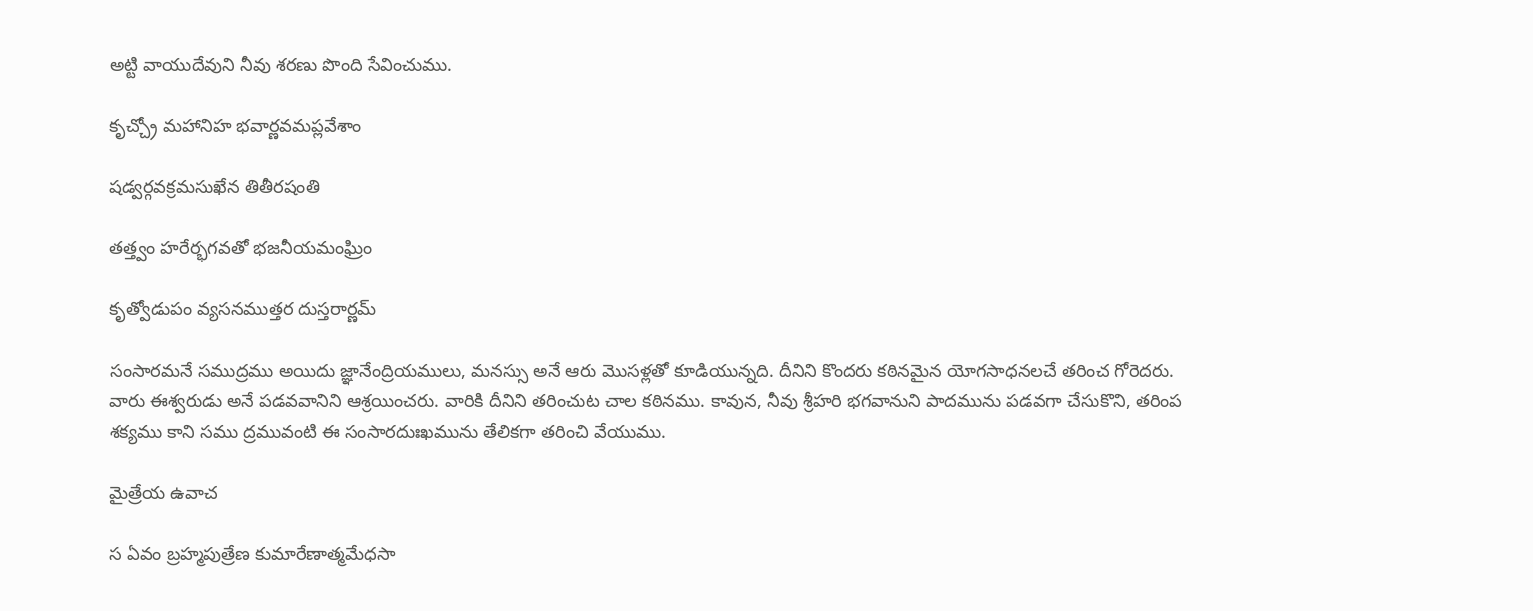అట్టి వాయుదేవుని నీవు శరణు పొంది సేవించుము.

కృచ్చ్రో మహానిహ భవార్ణవమప్లవేశాం

షడ్వర్గవక్రమసుఖేన తితీరషంతి

తత్త్వం హరేర్భగవతో భజనీయమంఘ్రిం

కృత్వోడుపం వ్యసనముత్తర దుస్తరార్ణమ్

సంసారమనే సముద్రము అయిదు జ్ఞానేంద్రియములు, మనస్సు అనే ఆరు మొసళ్లతో కూడియున్నది. దీనిని కొందరు కఠినమైన యోగసాధనలచే తరించ గోరెదరు. వారు ఈశ్వరుడు అనే పడవవానిని ఆశ్రయించరు. వారికి దీనిని తరించుట చాల కఠినము. కావున, నీవు శ్రీహరి భగవానుని పాదమును పడవగా చేసుకొని, తరింప శక్యము కాని సము ద్రమువంటి ఈ సంసారదుఃఖమును తేలికగా తరించి వేయుము.

మైత్రేయ ఉవాచ

స ఏవం బ్రహ్మపుత్రేణ కుమారేణాత్మమేధసా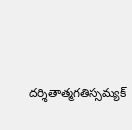దర్శితాత్మగతిస్సమ్యక్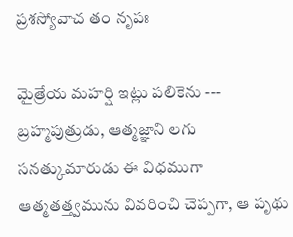ప్రశస్యోవాచ తం నృపః

మైత్రేయ మహర్షి ఇట్లు పలికెను --- బ్రహ్మపుత్రుడు, ఆత్మజ్ఞాని లగు సనత్కుమారుడు ఈ విధముగా ఆత్మతత్త్వమును వివరించి చెప్పగా, ఆ పృథు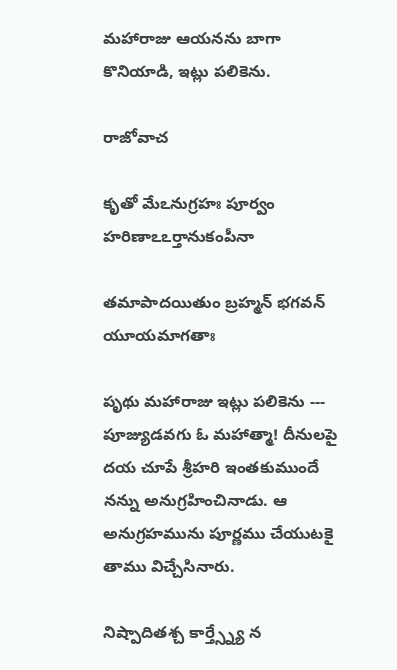మహారాజు ఆయనను బాగా కొనియాడి, ఇట్లు పలికెను.

రాజోవాచ

కృతో మేఽనుగ్రహః పూర్వం హరిణాఽఽర్తానుకంపీనా

తమాపాదయితుం బ్రహ్మన్ భగవన్ యూయమాగతాః

పృథు మహారాజు ఇట్లు పలికెను --- పూజ్యుడవగు ఓ మహాత్మా! దీనులపై దయ చూపే శ్రీహరి ఇంతకుముందే నన్ను అనుగ్రహించినాడు. ఆ అనుగ్రహమును పూర్ణము చేయుటకై తాము విచ్చేసినారు.

నిష్పాదితశ్చ కార్త్స్న్యే న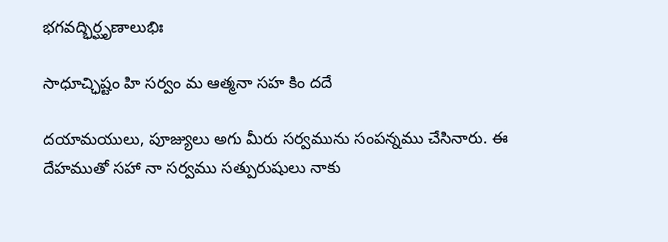భగవద్భిర్ఘృణాలుభిః

సాధూచ్ఛిష్టం హి సర్వం మ ఆత్మనా సహ కిం దదే

దయామయులు, పూజ్యులు అగు మీరు సర్వమును సంపన్నము చేసినారు. ఈ దేహముతో సహా నా సర్వము సత్పురుషులు నాకు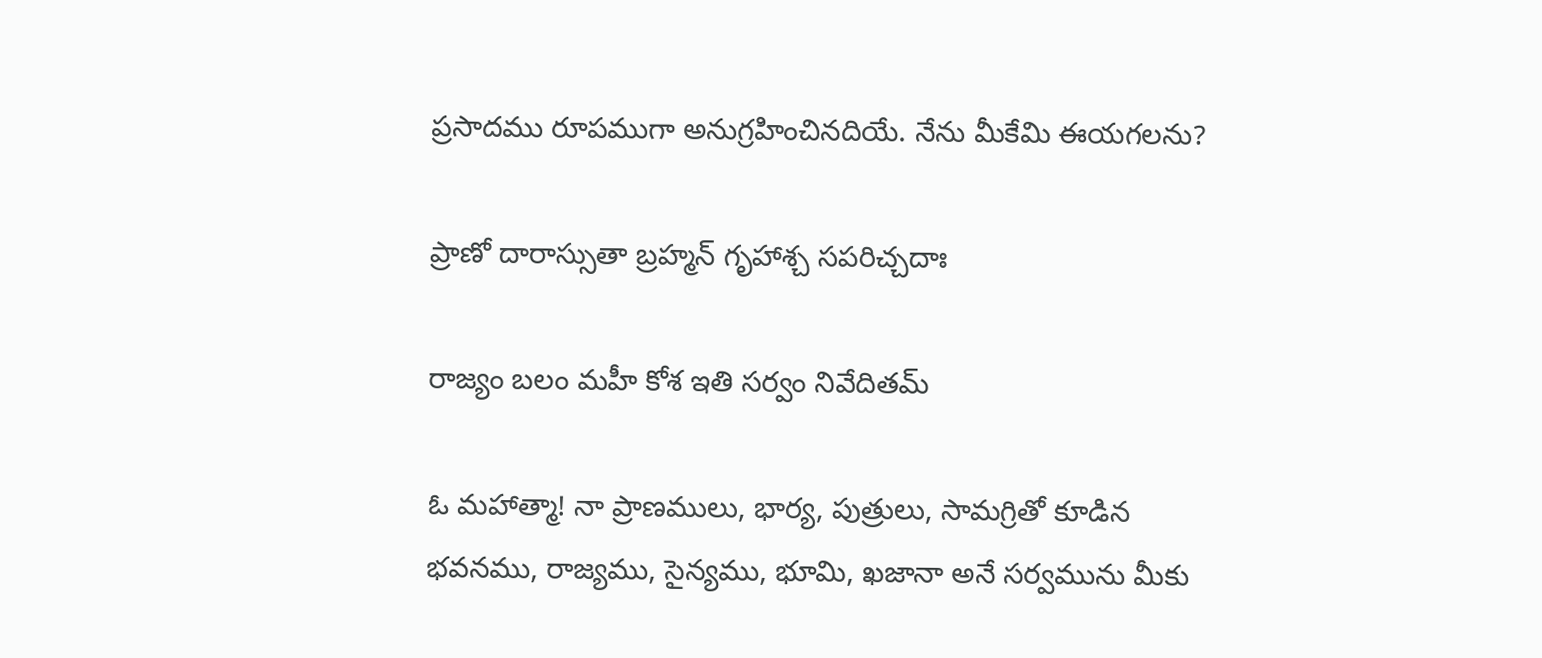ప్రసాదము రూపముగా అనుగ్రహించినదియే. నేను మీకేమి ఈయగలను?

ప్రాణో దారాస్సుతా బ్రహ్మన్ గృహాశ్చ సపరిచ్చదాః

రాజ్యం బలం మహీ కోశ ఇతి సర్వం నివేదితమ్

ఓ మహాత్మా! నా ప్రాణములు, భార్య, పుత్రులు, సామగ్రితో కూడిన భవనము, రాజ్యము, సైన్యము, భూమి, ఖజానా అనే సర్వమును మీకు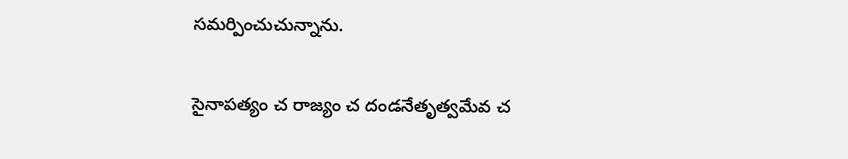సమర్పించుచున్నాను.

సైనాపత్యం చ రాజ్యం చ దండనేతృత్వమేవ చ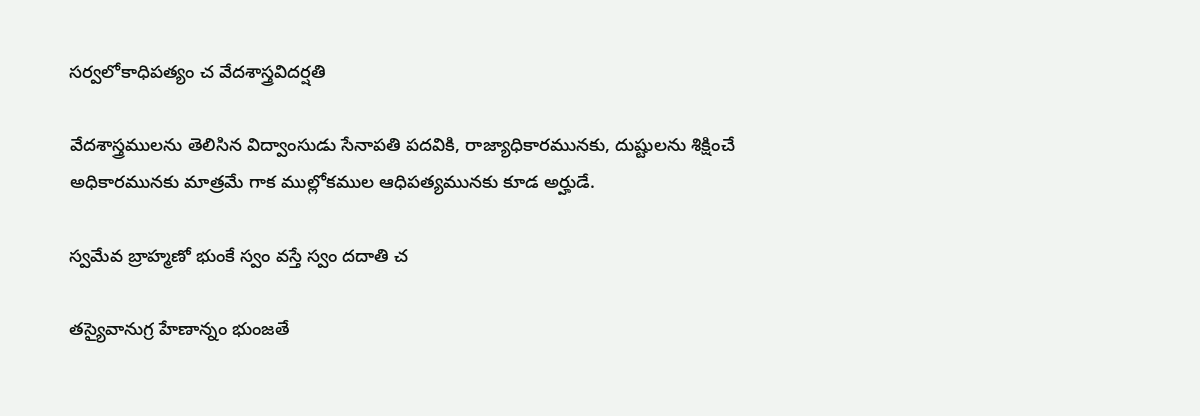సర్వలోకాధిపత్యం చ వేదశాస్త్రవిదర్షతి

వేదశాస్త్రములను తెలిసిన విద్వాంసుడు సేనాపతి పదవికి, రాజ్యాధికారమునకు, దుష్టులను శిక్షించే అధికారమునకు మాత్రమే గాక ముల్లోకముల ఆధిపత్యమునకు కూడ అర్హుడే.

స్వమేవ బ్రాహ్మణో భుంకే స్వం వస్తే స్వం దదాతి చ

తస్యైవానుగ్ర హేణాన్నం భుంజతే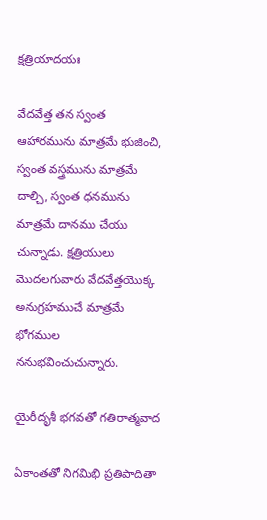క్షత్రియాదయః

వేదవేత్త తన స్వంత ఆహారమును మాత్రమే భుజించి, స్వంత వస్త్రమును మాత్రమే దాల్చి, స్వంత ధనమును మాత్రమే దానము చేయు చున్నాడు. క్షత్రియులు మొదలగువారు వేదవేత్తయొక్క అనుగ్రహముచే మాత్రమే భోగముల ననుభవించుచున్నారు.

యైరీదృశీ భగవతో గతిరాత్మవాద

ఏకాంతతో నిగమిభి ప్రతిపాదితా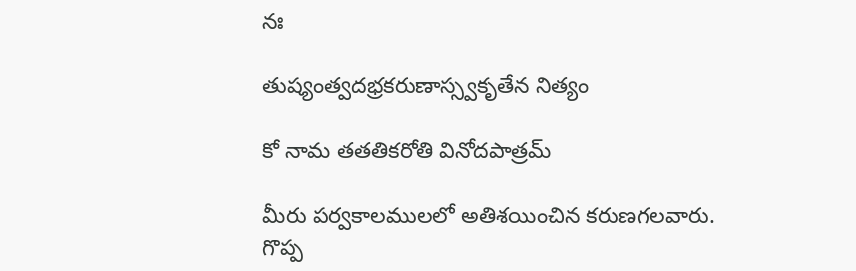నః

తుష్యంత్వదభ్రకరుణాస్స్వకృతేన నిత్యం

కో నామ తతతికరోతి వినోదపాత్రమ్

మీరు పర్వకాలములలో అతిశయించిన కరుణగలవారు. గొప్ప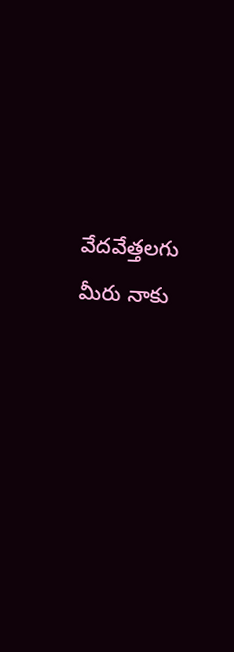వేదవేత్తలగు మీరు నాకు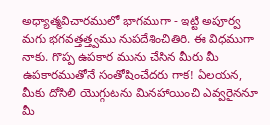అధ్యాత్మవిచారములో భాగముగా - ఇట్టి అపూర్వ మగు భగవత్తత్త్వము నుపదేశించితిరి. ఈ విధముగా నాకు. గొప్ప ఉపకార మును చేసిన మీరు మీ ఉపకారముతోనే సంతోషించేదరు గాక! ఏలయన, మీకు దోసిలి యొగ్గుటను మినహాయించి ఎవ్వరైననూ మీ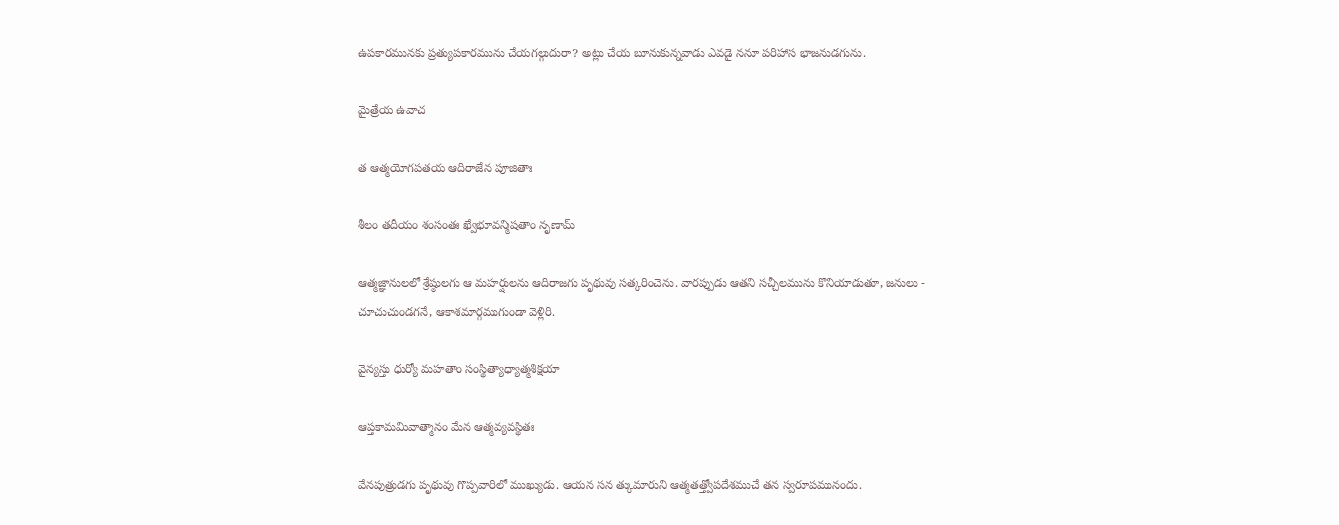ఉపకారమునకు ప్రత్యుపకారమును చేయగల్గుదురా? అట్లు చేయ బూనుకున్నవాడు ఎవడై ననూ పరిహాస భాజనుడగును.

మైత్రేయ ఉవాచ

త ఆత్మయోగపతయ ఆదిరాజేన పూజితాః

శీలం తదీయం శంసంతః ఖ్వేభూవన్మిషతాం నృణామ్

ఆత్మజ్ఞానులలో శ్రేష్ఠులగు ఆ మహర్షులను ఆదిరాజగు పృథువు సత్కరించెను. వారప్పుడు ఆతని సచ్చీలమును కొనియాడుతూ, జనులు - చూచుచుండగనే, ఆకాశమార్గముగుండా వెళ్లిరి.

వైన్యస్తు ధుర్యో మహతాం సంస్థిత్యాధ్యాత్మశిక్షయా

ఆప్తకామమివాత్మానం మేన ఆత్మవ్యవస్థితః

వేనపుత్రుడగు పృథువు గొప్పవారిలో ముఖ్యుడు. ఆయన సన త్కుమారుని ఆత్మతత్త్వోపదేశముచే తన స్వరూపమునందు.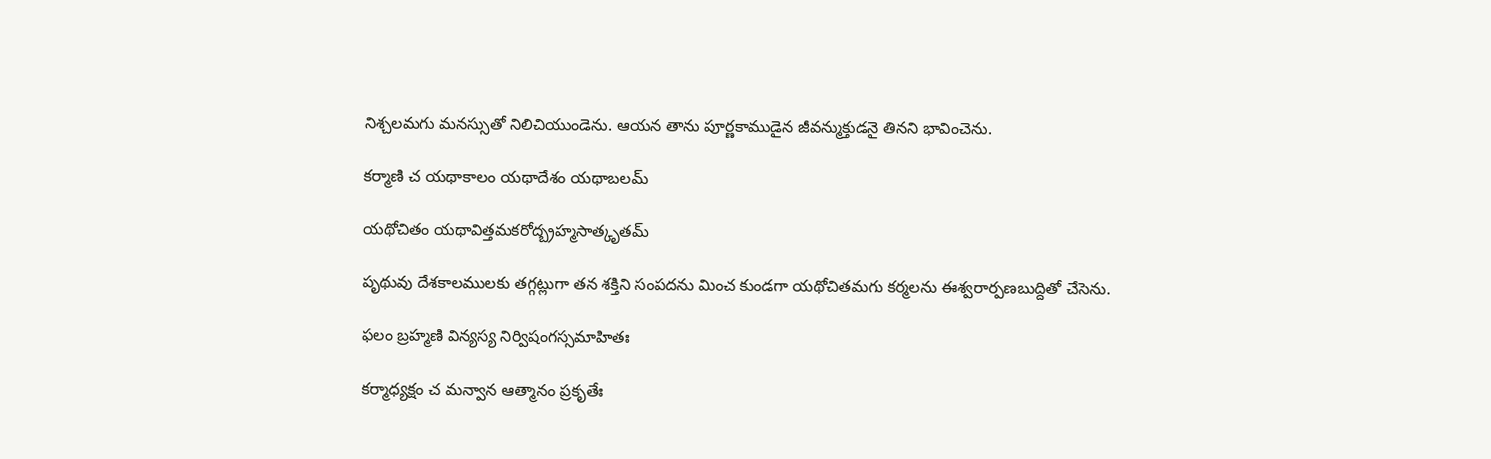నిశ్చలమగు మనస్సుతో నిలిచియుండెను. ఆయన తాను పూర్ణకాముడైన జీవన్ముక్తుడనై తినని భావించెను.

కర్మాణి చ యథాకాలం యథాదేశం యథాబలమ్

యథోచితం యథావిత్తమకరోద్బ్రహ్మసాత్కృతమ్

పృథువు దేశకాలములకు తగ్గట్లుగా తన శక్తిని సంపదను మించ కుండగా యథోచితమగు కర్మలను ఈశ్వరార్పణబుద్దితో చేసెను.

ఫలం బ్రహ్మణి విన్యస్య నిర్విషంగస్సమాహితః

కర్మాధ్యక్షం చ మన్వాన ఆత్మానం ప్రకృతేః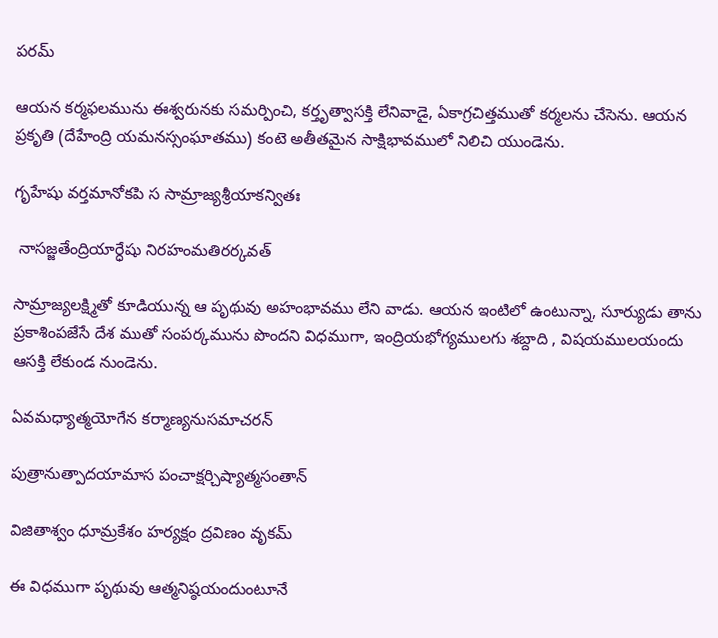పరమ్

ఆయన కర్మఫలమును ఈశ్వరునకు సమర్పించి, కర్తృత్వాసక్తి లేనివాడై, ఏకాగ్రచిత్తముతో కర్మలను చేసెను. ఆయన ప్రకృతి (దేహేంద్రి యమనస్సంఘాతము) కంటె అతీతమైన సాక్షిభావములో నిలిచి యుండెను.

గృహేషు వర్తమానోకపి స సామ్రాజ్యశ్రీయాకన్వితః

 నాసజ్జతేంద్రియార్ధేషు నిరహంమతిరర్కవత్

సామ్రాజ్యలక్ష్మితో కూడియున్న ఆ పృథువు అహంభావము లేని వాడు. ఆయన ఇంటిలో ఉంటున్నా, సూర్యుడు తాను ప్రకాశింపజేసే దేశ ముతో సంపర్కమును పొందని విధముగా, ఇంద్రియభోగ్యములగు శబ్దాది , విషయములయందు ఆసక్తి లేకుండ నుండెను.

ఏవమధ్యాత్మయోగేన కర్మాణ్యనుసమాచరన్

పుత్రానుత్పాదయామాస పంచాక్షర్చిష్యాత్మసంతాన్

విజితాశ్వం ధూమ్రకేశం హర్యక్షం ద్రవిణం వృకమ్

ఈ విధముగా పృథువు ఆత్మనిష్ఠయందుంటూనే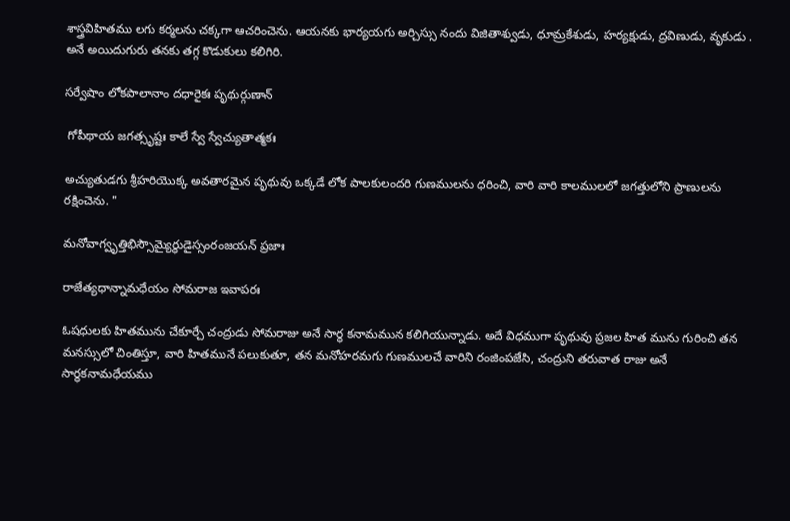శాస్త్రవిహితము లగు కర్మలను చక్కగా ఆచరించెను. ఆయనకు భార్యయగు అర్చిస్సు నందు విజితాశ్వుడు, ధూమ్రకేశుడు, హర్యక్షుడు, ద్రవిణుడు, వృకుడు . అనే అయిదుగురు తనకు తగ్గ కొడుకులు కలిగిరి.

సర్వేషాం లోకపాలానాం దధారైకః పృథుర్గుణాన్

 గోపీథాయ జగత్సృష్టః కాలే స్వే స్వేచ్యుతాత్మకః

అచ్యుతుడగు శ్రీహరియొక్క అవతారమైన పృథువు ఒక్కడే లోక పాలకులందరి గుణములను ధరించి, వారి వారి కాలములలో జగత్తులోని ప్రాణులను రక్షించెను. "

మనోవాగ్వృత్తిభిస్సౌమ్యైర్ధుడైస్సంరంజయన్ ప్రజాః

రాజేత్యధాన్నామధేయం సోమరాజ ఇవాపరః

ఓషధులకు హితమును చేకూర్చే చంద్రుడు సోమరాజు అనే సార్థ కనామమున కలిగియున్నాడు. అదే విధముగా పృథువు ప్రజల హిత మును గురించి తన మనస్సులో చింతిస్తూ, వారి హితమునే పలుకుతూ, తన మనోహరమగు గుణములచే వారిని రంజింపజేసి, చంద్రుని తరువాత రాజు అనే సార్థకనామధేయము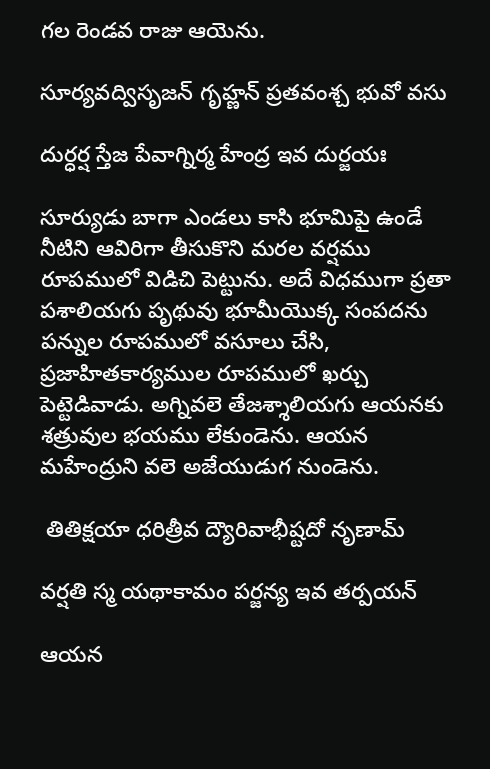గల రెండవ రాజు ఆయెను.

సూర్యవద్విసృజన్ గృహ్ణన్ ప్రతవంశ్చ భువో వసు

దుర్ధర్ష స్తేజ పేవాగ్నిర్మ హేంద్ర ఇవ దుర్జయః

సూర్యుడు బాగా ఎండలు కాసి భూమిపై ఉండే నీటిని ఆవిరిగా తీసుకొని మరల వర్షము రూపములో విడిచి పెట్టును. అదే విధముగా ప్రతా పశాలియగు పృథువు భూమీయొక్క సంపదను పన్నుల రూపములో వసూలు చేసి, ప్రజాహితకార్యముల రూపములో ఖర్చు పెట్టెడివాడు. అగ్నివలె తేజశ్శాలియగు ఆయనకు శత్రువుల భయము లేకుండెను. ఆయన మహేంద్రుని వలె అజేయుడుగ నుండెను.

 తితిక్షయా ధరిత్రీవ ద్యౌరివాభీష్టదో నృణామ్

వర్షతి స్మ యథాకామం పర్జన్య ఇవ తర్పయన్

ఆయన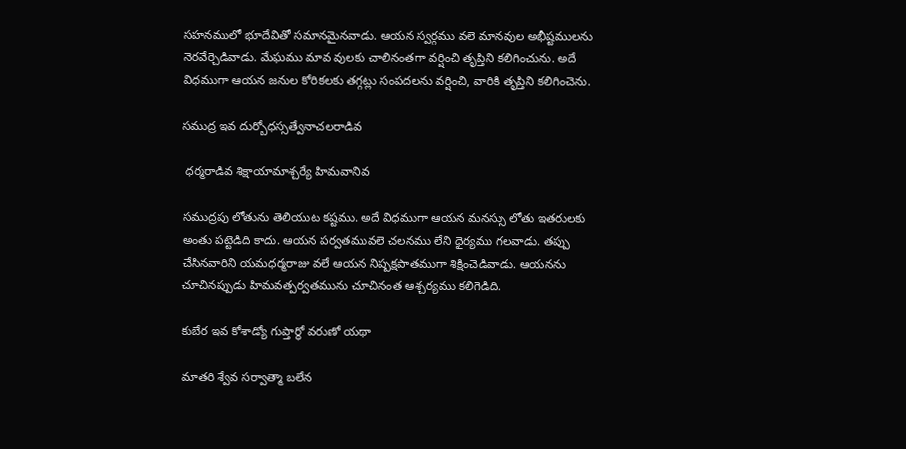సహనములో భూదేవితో సమానమైనవాడు. ఆయన స్వర్గము వలె మానవుల అభీష్టములను నెరవేర్చెడివాడు. మేఘము మావ వులకు చాలినంతగా వర్షించి తృప్తిని కలిగించును. అదే విధముగా ఆయన జనుల కోరికలకు తగ్గట్లు సంపదలను వర్షించి, వారికి తృప్తిని కలిగించెను.

సముద్ర ఇవ దుర్బోధస్సత్వేనాచలరాడివ

 ధర్మరాడివ శిక్షాయామాశ్చర్యే హిమవానివ

సముద్రపు లోతును తెలియుట కష్టము. అదే విధముగా ఆయన మనస్సు లోతు ఇతరులకు అంతు పట్టెడిది కాదు. ఆయన పర్వతమువలె చలనము లేని ధైర్యము గలవాడు. తప్పు చేసినవారిని యమధర్మరాజు వలే ఆయన నిష్పక్షపాతముగా శిక్షించెడివాడు. ఆయనను చూచినప్పుడు హిమవత్పర్వతమును చూచినంత ఆశ్చర్యము కలిగెడిది.

కుబేర ఇవ కోశాడ్యో గుప్తార్థో వరుణో యథా

మాతరి శ్వేవ సర్వాత్మా బలేన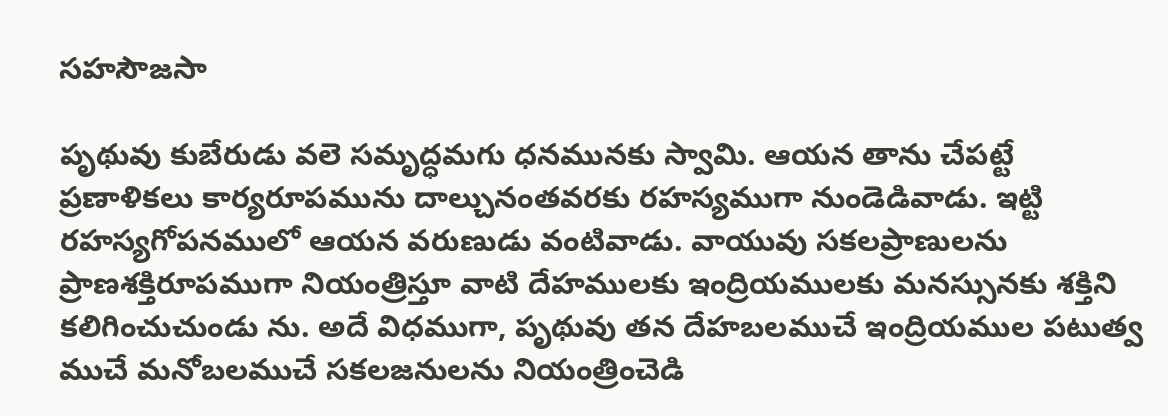సహసౌజసా

పృథువు కుబేరుడు వలె సమృద్ధమగు ధనమునకు స్వామి. ఆయన తాను చేపట్టే ప్రణాళికలు కార్యరూపమును దాల్చునంతవరకు రహస్యముగా నుండెడివాడు. ఇట్టి రహస్యగోపనములో ఆయన వరుణుడు వంటివాడు. వాయువు సకలప్రాణులను ప్రాణశక్తిరూపముగా నియంత్రిస్తూ వాటి దేహములకు ఇంద్రియములకు మనస్సునకు శక్తిని కలిగించుచుండు ను. అదే విధముగా, పృథువు తన దేహబలముచే ఇంద్రియముల పటుత్వ ముచే మనోబలముచే సకలజనులను నియంత్రించెడి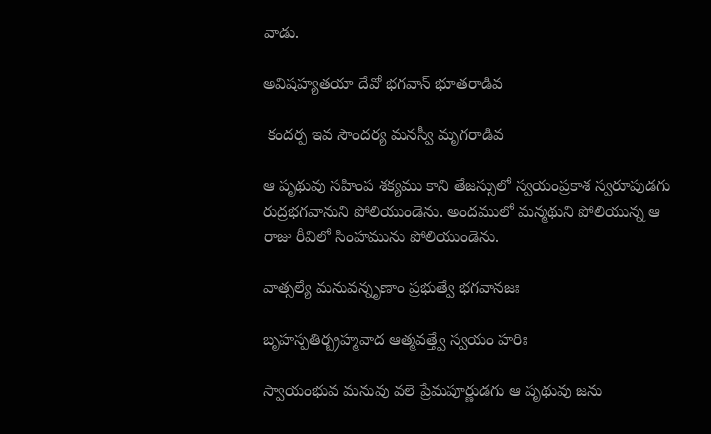వాడు.

అవిషహ్యతయా దేవో భగవాన్ భూతరాడివ

 కందర్ప ఇవ సౌందర్య మనస్వీ మృగరాడివ

ఆ పృథువు సహింప శక్యము కాని తేజస్సులో స్వయంప్రకాశ స్వరూపుడగు రుద్రభగవానుని పోలియుండెను. అందములో మన్మథుని పోలియున్న ఆ రాజు రీవిలో సింహమును పోలియుండెను.

వాత్సల్యే మనువన్నృణాం ప్రభుత్వే భగవానజః

బృహస్పతిర్బ్రహ్మవాద ఆత్మవత్త్వే స్వయం హరిః

స్వాయంభువ మనువు వలె ప్రేమపూర్ణుడగు ఆ పృథువు జను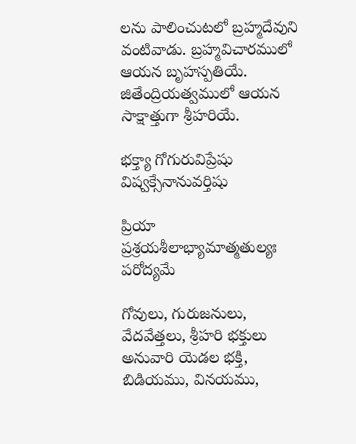లను పాలించుటలో బ్రహ్మదేవుని వంటివాడు. బ్రహ్మవిచారములో ఆయన బృహస్పతియే. జితేంద్రియత్వములో ఆయన సాక్షాత్తుగా శ్రీహరియే.

భక్త్యా గోగురువిప్రేషు విష్వక్సేనానువర్తిషు

ప్రియా ప్రశ్రయశీలాభ్యామాత్మతుల్యః పరోద్యమే

గోవులు, గురుజనులు, వేదవేత్తలు, శ్రీహరి భక్తులు అనువారి యెడల భక్తి, బిడియము, వినయము,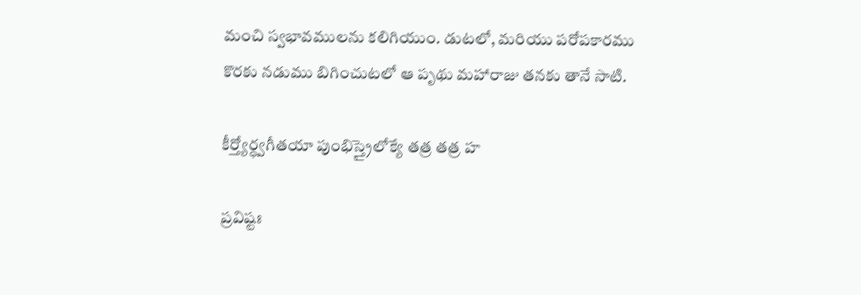మంచి స్వభావములను కలిగియుం. డుటలో, మరియు పరోపకారము కొరకు నడుము బిగించుటలో ఆ పృథు మహారాజు తనకు తానే సాటి.

కీర్త్యోర్ధ్వగీతయా పుంభిస్త్రైలోక్యే తత్ర తత్ర హ

ప్రవిష్టః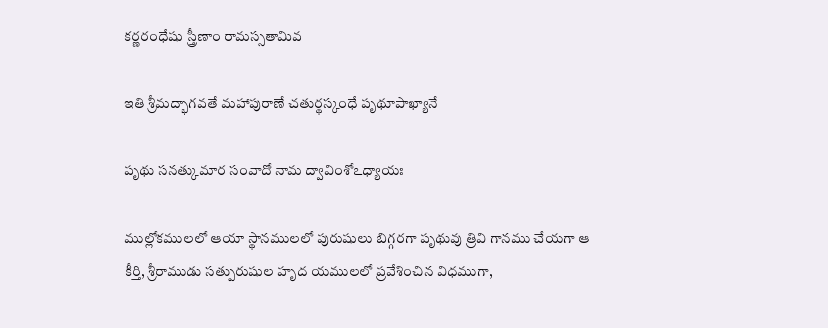కర్ణరంధేషు స్త్రీణాం రామస్సతామివ

ఇతి శ్రీమద్భాగవతే మహాపురాణే చతుర్థస్కంధే పృథూపాఖ్యానే

పృథు సనత్కుమార సంవాదో నామ ద్వావింశోఽధ్యాయః

ముల్లోకములలో ఆయా స్థానములలో పురుషులు బిగ్గరగా పృథువు త్రివి గానము చేయగా ఆ కీర్తి, శ్రీరాముడు సత్పురుషుల హృద యములలో ప్రవేశించిన విధముగా,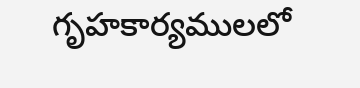గృహకార్యములలో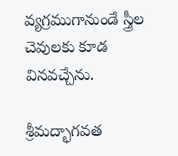వ్యగ్రముగానుండే స్త్రీల చెవులకు కూడ వినవచ్చేను.

శ్రీమద్భాగవత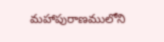మహాపురాణములోని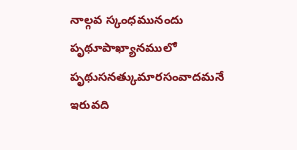నాల్గవ స్కంధమునందు పృథూపాఖ్యానములో పృథుసనత్కుమారసంవాదమనే ఇరువది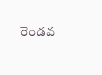రెండవ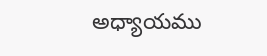అధ్యాయము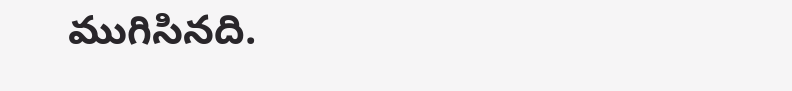ముగిసినది.